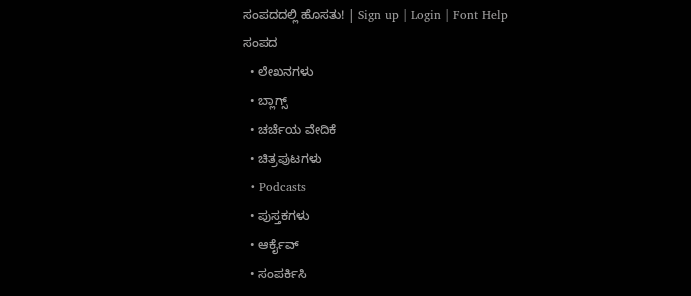ಸಂಪದದಲ್ಲಿ ಹೊಸತು! | Sign up | Login | Font Help
ಸಂಪದ
  • ಲೇಖನಗಳು
  • ಬ್ಲಾಗ್ಸ್
  • ಚರ್ಚೆಯ ವೇದಿಕೆ
  • ಚಿತ್ರಪುಟಗಳು
  • Podcasts
  • ಪುಸ್ತಕಗಳು
  • ಆರ್ಕೈವ್
  • ಸಂಪರ್ಕಿಸಿ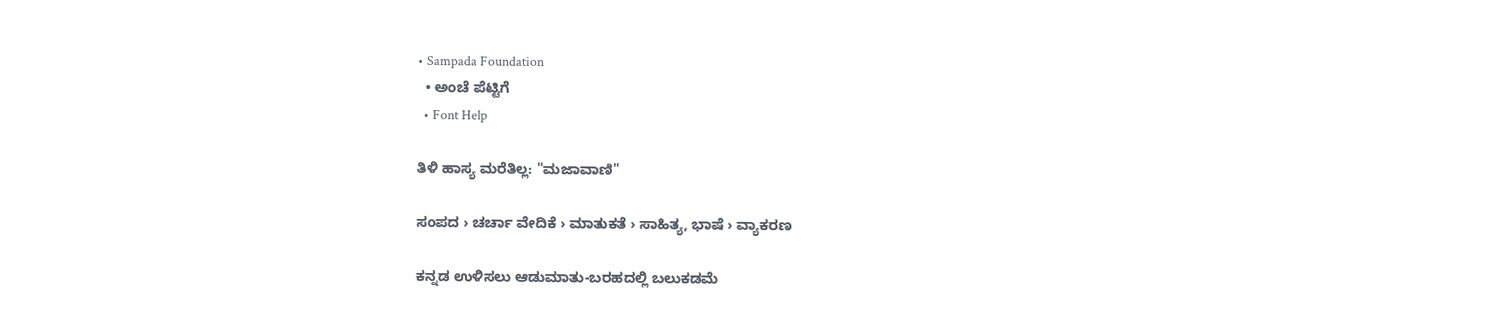• Sampada Foundation
  • ಅಂಚೆ ಪೆಟ್ಟಿಗೆ
  • Font Help

ತಿಳಿ ಹಾಸ್ಯ ಮರೆತಿಲ್ಲ: "ಮಜಾವಾಣಿ"

ಸಂಪದ › ಚರ್ಚಾ ವೇದಿಕೆ › ಮಾತುಕತೆ › ಸಾಹಿತ್ಯ, ಭಾಷೆ › ವ್ಯಾಕರಣ

ಕನ್ನಡ ಉಳಿಸಲು ಆಡುಮಾತು-ಬರಹದಲ್ಲಿ ಬಲುಕಡಮೆ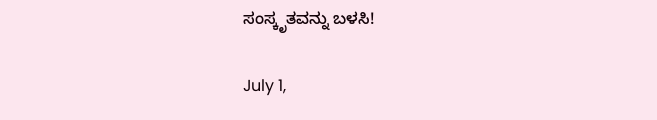ಸಂಸ್ಕೃತವನ್ನು ಬಳಸಿ!

July 1,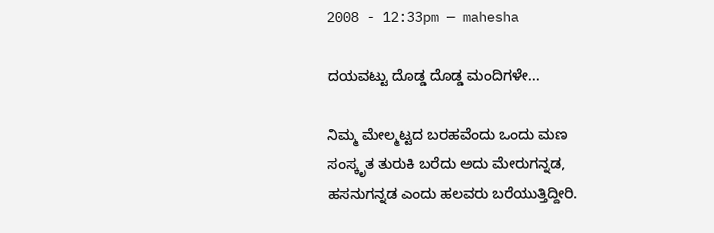2008 - 12:33pm — mahesha

ದಯವಟ್ಟು ದೊಡ್ಡ ದೊಡ್ಡ ಮಂದಿಗಳೇ...

ನಿಮ್ಮ ಮೇಲ್ಮಟ್ಟದ ಬರಹವೆಂದು ಒಂದು ಮಣ ಸಂಸ್ಕೃತ ತುರುಕಿ ಬರೆದು ಅದು ಮೇರುಗನ್ನಡ, ಹಸನುಗನ್ನಡ ಎಂದು ಹಲವರು ಬರೆಯುತ್ತಿದ್ದೀರಿ.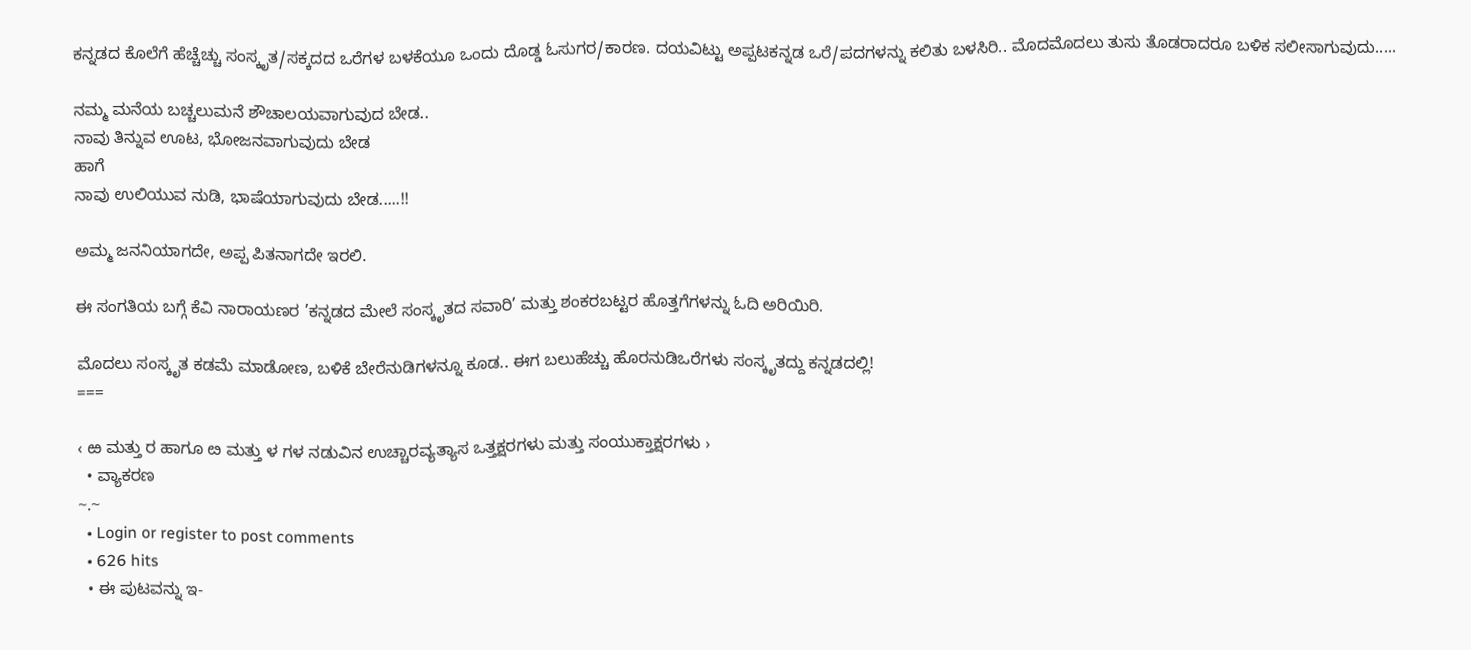ಕನ್ನಡದ ಕೊಲೆಗೆ ಹೆಚ್ಚೆಚ್ಚು ಸಂಸ್ಕೃತ/ಸಕ್ಕದದ ಒರೆಗಳ ಬಳಕೆಯೂ ಒಂದು ದೊಡ್ಡ ಓಸುಗರ/ಕಾರಣ. ದಯವಿಟ್ಟು ಅಪ್ಪಟಕನ್ನಡ ಒರೆ/ಪದಗಳನ್ನು ಕಲಿತು ಬಳಸಿರಿ.. ಮೊದಮೊದಲು ತುಸು ತೊಡರಾದರೂ ಬಳಿಕ ಸಲೀಸಾಗುವುದು.....

ನಮ್ಮ ಮನೆಯ ಬಚ್ಚಲುಮನೆ ಶೌಚಾಲಯವಾಗುವುದ ಬೇಡ..
ನಾವು ತಿನ್ನುವ ಊಟ, ಭೋಜನವಾಗುವುದು ಬೇಡ
ಹಾಗೆ
ನಾವು ಉಲಿಯುವ ನುಡಿ, ಭಾಷೆಯಾಗುವುದು ಬೇಡ.....!!

ಅಮ್ಮ ಜನನಿಯಾಗದೇ, ಅಪ್ಪ ಪಿತನಾಗದೇ ಇರಲಿ.

ಈ ಸಂಗತಿಯ ಬಗ್ಗೆ ಕೆವಿ ನಾರಾಯಣರ ’ಕನ್ನಡದ ಮೇಲೆ ಸಂಸ್ಕೃತದ ಸವಾರಿ’ ಮತ್ತು ಶಂಕರಬಟ್ಟರ ಹೊತ್ತಗೆಗಳನ್ನು ಓದಿ ಅರಿಯಿರಿ.

ಮೊದಲು ಸಂಸ್ಕೃತ ಕಡಮೆ ಮಾಡೋಣ, ಬಳಿಕೆ ಬೇರೆನುಡಿಗಳನ್ನೂ ಕೂಡ.. ಈಗ ಬಲುಹೆಚ್ಚು ಹೊರನುಡಿಒರೆಗಳು ಸಂಸ್ಕೃತದ್ದು ಕನ್ನಡದಲ್ಲಿ!
===

‹ ಱ ಮತ್ತು ರ ಹಾಗೂ ೞ ಮತ್ತು ಳ ಗಳ ನಡುವಿನ ಉಚ್ಚಾರವ್ಯತ್ಯಾಸ ಒತ್ತಕ್ಷರಗಳು ಮತ್ತು ಸಂಯುಕ್ತಾಕ್ಷರಗಳು ›
  • ವ್ಯಾಕರಣ
~.~
  • Login or register to post comments
  • 626 hits
  • ಈ ಪುಟವನ್ನು ಇ-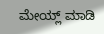ಮೇಯ್ಲ್ ಮಾಡಿ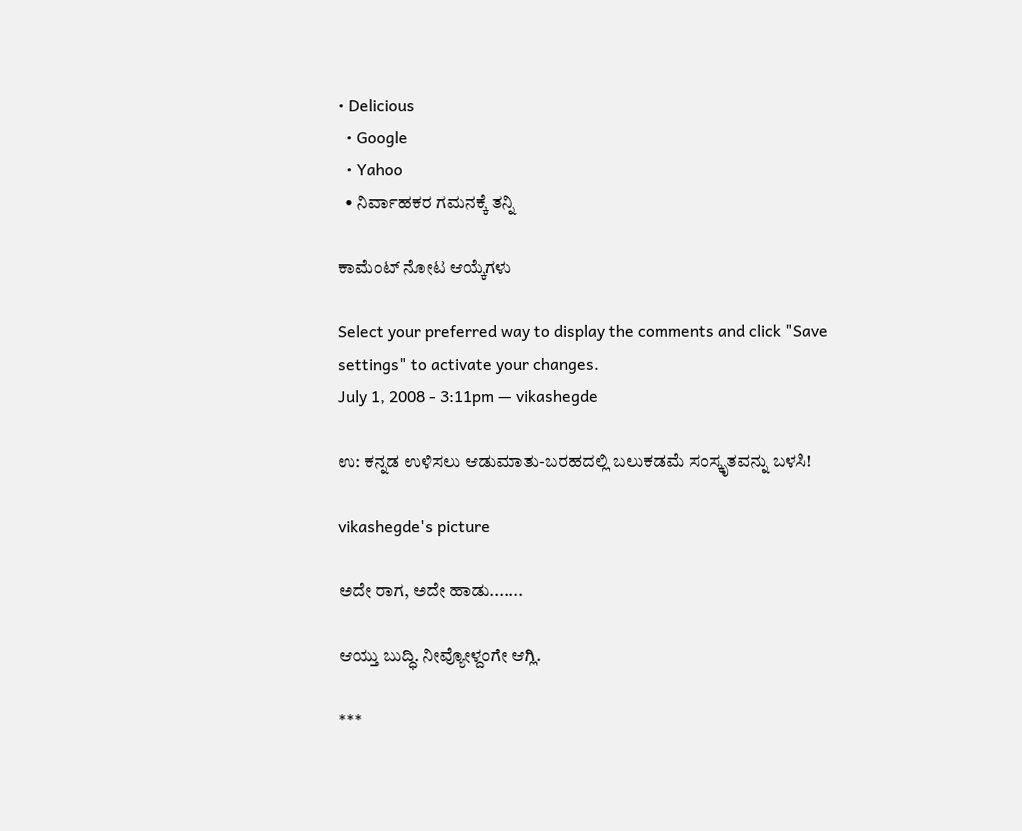• Delicious
  • Google
  • Yahoo
  • ನಿರ್ವಾಹಕರ ಗಮನಕ್ಕೆ ತನ್ನಿ

ಕಾಮೆಂಟ್ ನೋಟ ಆಯ್ಕೆಗಳು

Select your preferred way to display the comments and click "Save settings" to activate your changes.
July 1, 2008 - 3:11pm — vikashegde

ಉ: ಕನ್ನಡ ಉಳಿಸಲು ಆಡುಮಾತು-ಬರಹದಲ್ಲಿ ಬಲುಕಡಮೆ ಸಂಸ್ಕೃತವನ್ನು ಬಳಸಿ!

vikashegde's picture

ಅದೇ ರಾಗ, ಅದೇ ಹಾಡು.......

ಆಯ್ತು ಬುದ್ಧಿ. ನೀವ್ಯೋಳ್ದಂಗೇ ಆಗ್ಲಿ.

***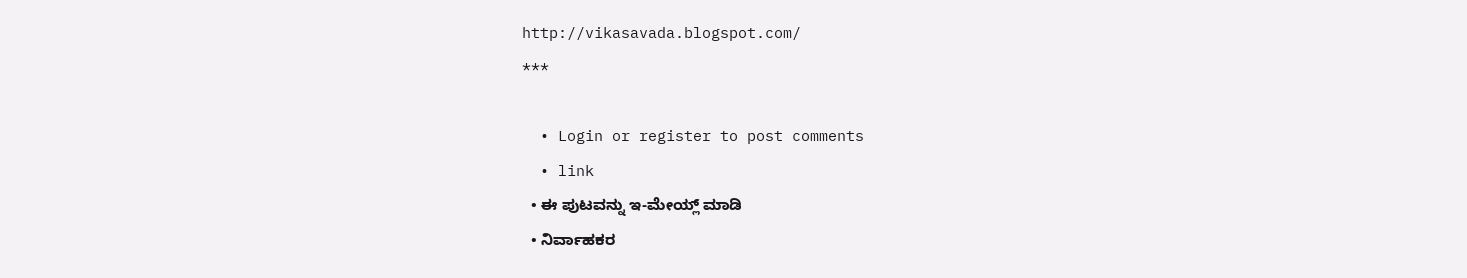http://vikasavada.blogspot.com/
***

  • Login or register to post comments
  • link
  • ಈ ಪುಟವನ್ನು ಇ-ಮೇಯ್ಲ್ ಮಾಡಿ
  • ನಿರ್ವಾಹಕರ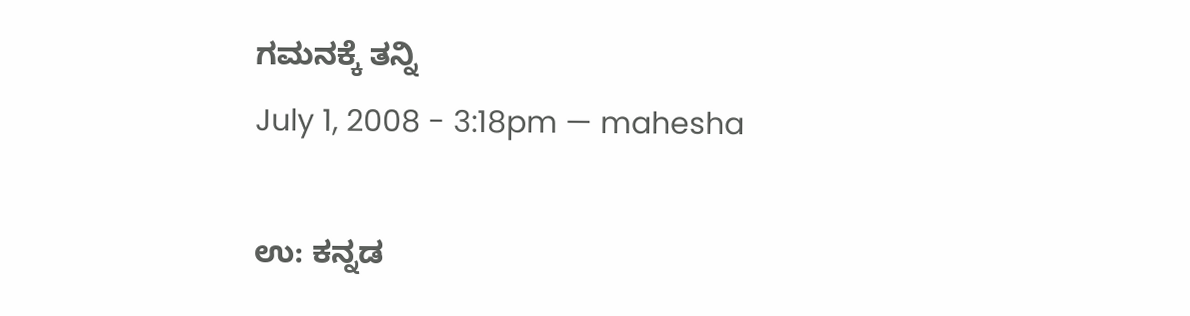ಗಮನಕ್ಕೆ ತನ್ನಿ
July 1, 2008 - 3:18pm — mahesha

ಉ: ಕನ್ನಡ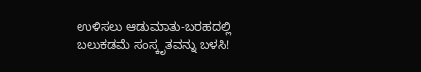ಉಳಿಸಲು ಆಡುಮಾತು-ಬರಹದಲ್ಲಿ ಬಲುಕಡಮೆ ಸಂಸ್ಕೃತವನ್ನು ಬಳಸಿ!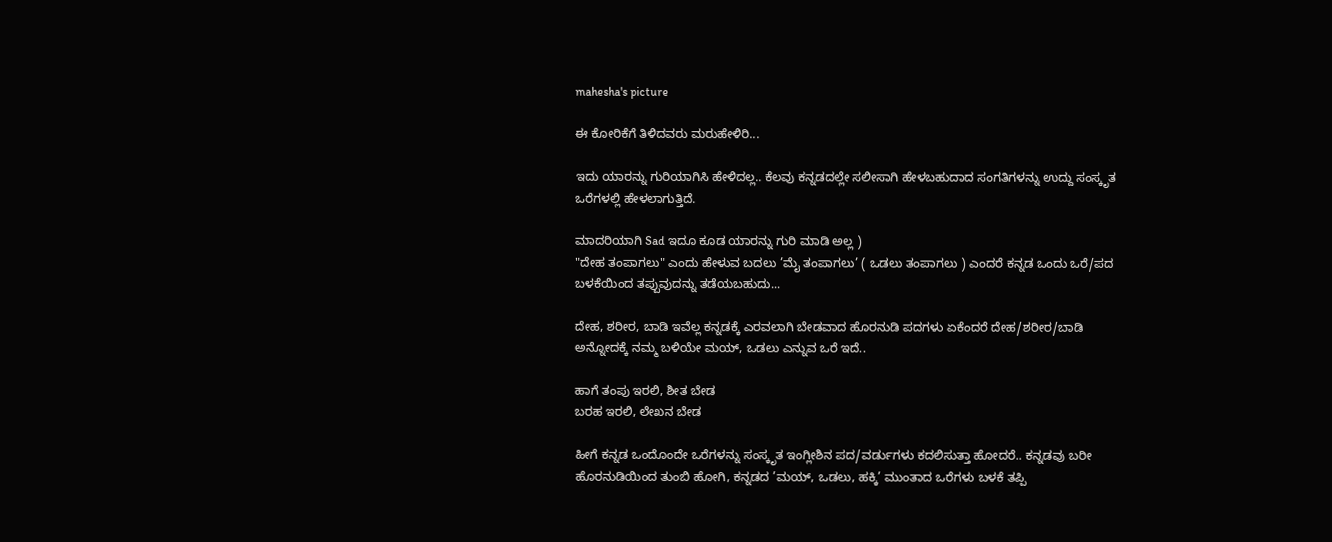mahesha's picture

ಈ ಕೋರಿಕೆಗೆ ತಿಳಿದವರು ಮರುಹೇಳಿರಿ...

ಇದು ಯಾರನ್ನು ಗುರಿಯಾಗಿಸಿ ಹೇಳಿದಲ್ಲ.. ಕೆಲವು ಕನ್ನಡದಲ್ಲೇ ಸಲೀಸಾಗಿ ಹೇಳಬಹುದಾದ ಸಂಗತಿಗಳನ್ನು ಉದ್ದು ಸಂಸ್ಕೃತ ಒರೆಗಳಲ್ಲಿ ಹೇಳಲಾಗುತ್ತಿದೆ.

ಮಾದರಿಯಾಗಿ Sad ಇದೂ ಕೂಡ ಯಾರನ್ನು ಗುರಿ ಮಾಡಿ ಅಲ್ಲ )
"ದೇಹ ತಂಪಾಗಲು" ಎಂದು ಹೇಳುವ ಬದಲು ’ಮೈ ತಂಪಾಗಲು’ ( ಒಡಲು ತಂಪಾಗಲು ) ಎಂದರೆ ಕನ್ನಡ ಒಂದು ಒರೆ/ಪದ ಬಳಕೆಯಿಂದ ತಪ್ಪುವುದನ್ನು ತಡೆಯಬಹುದು...

ದೇಹ, ಶರೀರ, ಬಾಡಿ ಇವೆಲ್ಲ ಕನ್ನಡಕ್ಕೆ ಎರವಲಾಗಿ ಬೇಡವಾದ ಹೊರನುಡಿ ಪದಗಳು ಏಕೆಂದರೆ ದೇಹ/ಶರೀರ/ಬಾಡಿ ಅನ್ನೋದಕ್ಕೆ ನಮ್ಮ ಬಳಿಯೇ ಮಯ್, ಒಡಲು ಎನ್ನುವ ಒರೆ ಇದೆ..

ಹಾಗೆ ತಂಪು ಇರಲಿ, ಶೀತ ಬೇಡ
ಬರಹ ಇರಲಿ, ಲೇಖನ ಬೇಡ

ಹೀಗೆ ಕನ್ನಡ ಒಂದೊಂದೇ ಒರೆಗಳನ್ನು ಸಂಸ್ಕೃತ ಇಂಗ್ಲೀಶಿನ ಪದ/ವರ್ಡುಗಳು ಕದಲಿಸುತ್ತಾ ಹೋದರೆ.. ಕನ್ನಡವು ಬರೀ ಹೊರನುಡಿಯಿಂದ ತುಂಬಿ ಹೋಗಿ, ಕನ್ನಡದ ’ಮಯ್, ಒಡಲು, ಹಕ್ಕಿ’ ಮುಂತಾದ ಒರೆಗಳು ಬಳಕೆ ತಪ್ಪಿ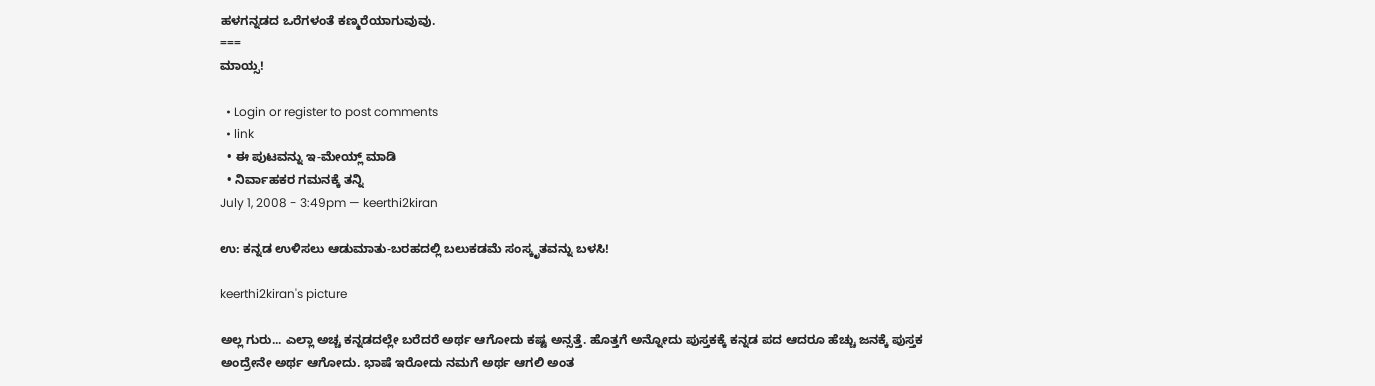ಹಳಗನ್ನಡದ ಒರೆಗಳಂತೆ ಕಣ್ಮರೆಯಾಗುವುವು.
===
ಮಾಯ್ಸ!

  • Login or register to post comments
  • link
  • ಈ ಪುಟವನ್ನು ಇ-ಮೇಯ್ಲ್ ಮಾಡಿ
  • ನಿರ್ವಾಹಕರ ಗಮನಕ್ಕೆ ತನ್ನಿ
July 1, 2008 - 3:49pm — keerthi2kiran

ಉ: ಕನ್ನಡ ಉಳಿಸಲು ಆಡುಮಾತು-ಬರಹದಲ್ಲಿ ಬಲುಕಡಮೆ ಸಂಸ್ಕೃತವನ್ನು ಬಳಸಿ!

keerthi2kiran's picture

ಅಲ್ಲ ಗುರು... ಎಲ್ಲಾ ಅಚ್ಚ ಕನ್ನಡದಲ್ಲೇ ಬರೆದರೆ ಅರ್ಥ ಆಗೋದು ಕಷ್ಟ ಅನ್ಸತ್ತೆ. ಹೊತ್ತಗೆ ಅನ್ನೋದು ಪುಸ್ತಕಕ್ಕೆ ಕನ್ನಡ ಪದ ಆದರೂ ಹೆಚ್ಚು ಜನಕ್ಕೆ ಪುಸ್ತಕ ಅಂದ್ರೇನೇ ಅರ್ಥ ಆಗೋದು. ಭಾಷೆ ಇರೋದು ನಮಗೆ ಅರ್ಥ ಆಗಲಿ ಅಂತ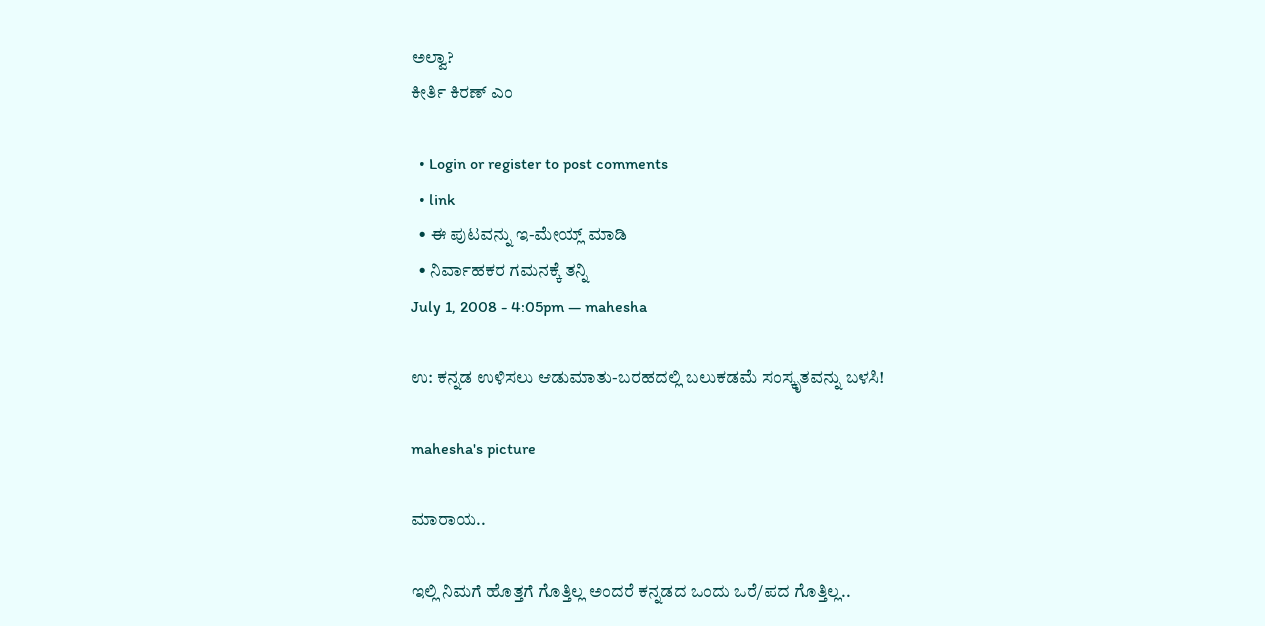ಅಲ್ವಾ?
ಕೀರ್ತಿ ಕಿರಣ್ ಎಂ

  • Login or register to post comments
  • link
  • ಈ ಪುಟವನ್ನು ಇ-ಮೇಯ್ಲ್ ಮಾಡಿ
  • ನಿರ್ವಾಹಕರ ಗಮನಕ್ಕೆ ತನ್ನಿ
July 1, 2008 - 4:05pm — mahesha

ಉ: ಕನ್ನಡ ಉಳಿಸಲು ಆಡುಮಾತು-ಬರಹದಲ್ಲಿ ಬಲುಕಡಮೆ ಸಂಸ್ಕೃತವನ್ನು ಬಳಸಿ!

mahesha's picture

ಮಾರಾಯ..

ಇಲ್ಲಿ ನಿಮಗೆ ಹೊತ್ತಗೆ ಗೊತ್ತಿಲ್ಲ ಅಂದರೆ ಕನ್ನಡದ ಒಂದು ಒರೆ/ಪದ ಗೊತ್ತಿಲ್ಲ..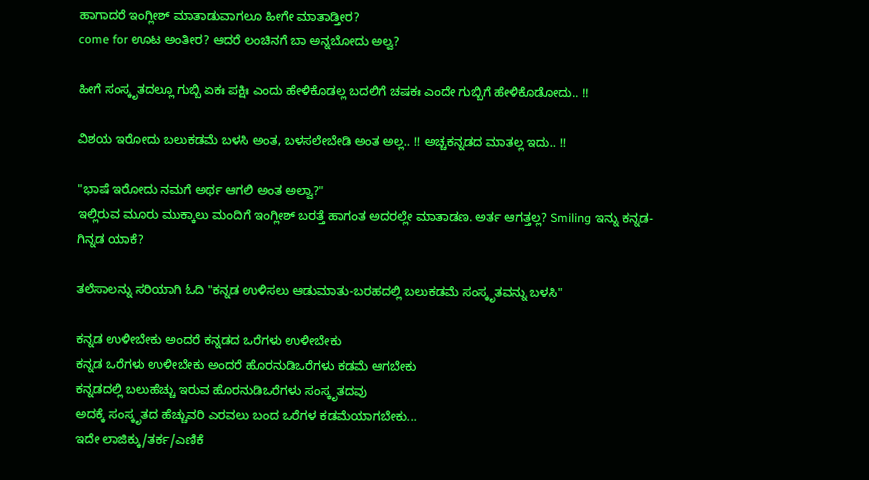ಹಾಗಾದರೆ ಇಂಗ್ಲೀಶ್ ಮಾತಾಡುವಾಗಲೂ ಹೀಗೇ ಮಾತಾಡ್ತೀರ?
come for ಊಟ ಅಂತೀರ? ಆದರೆ ಲಂಚಿನಗೆ ಬಾ ಅನ್ನಬೋದು ಅಲ್ವ?

ಹೀಗೆ ಸಂಸ್ಕೃತದಲ್ಲೂ ಗುಬ್ಬಿ ಏಕಃ ಪಕ್ಷಿಃ ಎಂದು ಹೇಳಿಕೊಡಲ್ಲ ಬದಲಿಗೆ ಚಷಕಃ ಎಂದೇ ಗುಬ್ಬಿಗೆ ಹೇಳಿಕೊಡೋದು.. !!

ವಿಶಯ ಇರೋದು ಬಲುಕಡಮೆ ಬಳಸಿ ಅಂತ, ಬಳಸಲೇಬೇಡಿ ಅಂತ ಅಲ್ಲ.. !! ಅಚ್ಚಕನ್ನಡದ ಮಾತಲ್ಲ ಇದು.. !!

"ಭಾಷೆ ಇರೋದು ನಮಗೆ ಅರ್ಥ ಆಗಲಿ ಅಂತ ಅಲ್ವಾ?"
ಇಲ್ಲಿರುವ ಮೂರು ಮುಕ್ಕಾಲು ಮಂದಿಗೆ ಇಂಗ್ಲೀಶ್ ಬರತ್ತೆ ಹಾಗಂತ ಅದರಲ್ಲೇ ಮಾತಾಡಣ. ಅರ್ತ ಆಗತ್ತಲ್ಲ? Smiling ಇನ್ನು ಕನ್ನಡ-ಗಿನ್ನಡ ಯಾಕೆ?

ತಲೆಸಾಲನ್ನು ಸರಿಯಾಗಿ ಓದಿ "ಕನ್ನಡ ಉಳಿಸಲು ಆಡುಮಾತು-ಬರಹದಲ್ಲಿ ಬಲುಕಡಮೆ ಸಂಸ್ಕೃತವನ್ನು ಬಳಸಿ"

ಕನ್ನಡ ಉಳೀಬೇಕು ಅಂದರೆ ಕನ್ನಡದ ಒರೆಗಳು ಉಳೀಬೇಕು
ಕನ್ನಡ ಒರೆಗಳು ಉಳೀಬೇಕು ಅಂದರೆ ಹೊರನುಡಿಒರೆಗಳು ಕಡಮೆ ಆಗಬೇಕು
ಕನ್ನಡದಲ್ಲಿ ಬಲುಹೆಚ್ಚು ಇರುವ ಹೊರನುಡಿಒರೆಗಳು ಸಂಸ್ಕೃತದವು
ಅದಕ್ಕೆ ಸಂಸ್ಕೃತದ ಹೆಚ್ಚುವರಿ ಎರವಲು ಬಂದ ಒರೆಗಳ ಕಡಮೆಯಾಗಬೇಕು...
ಇದೇ ಲಾಜಿಕ್ಕು/ತರ್ಕ/ಎಣಿಕೆ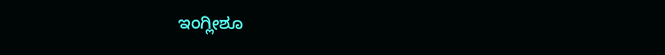ಇಂಗ್ಲೀಶೂ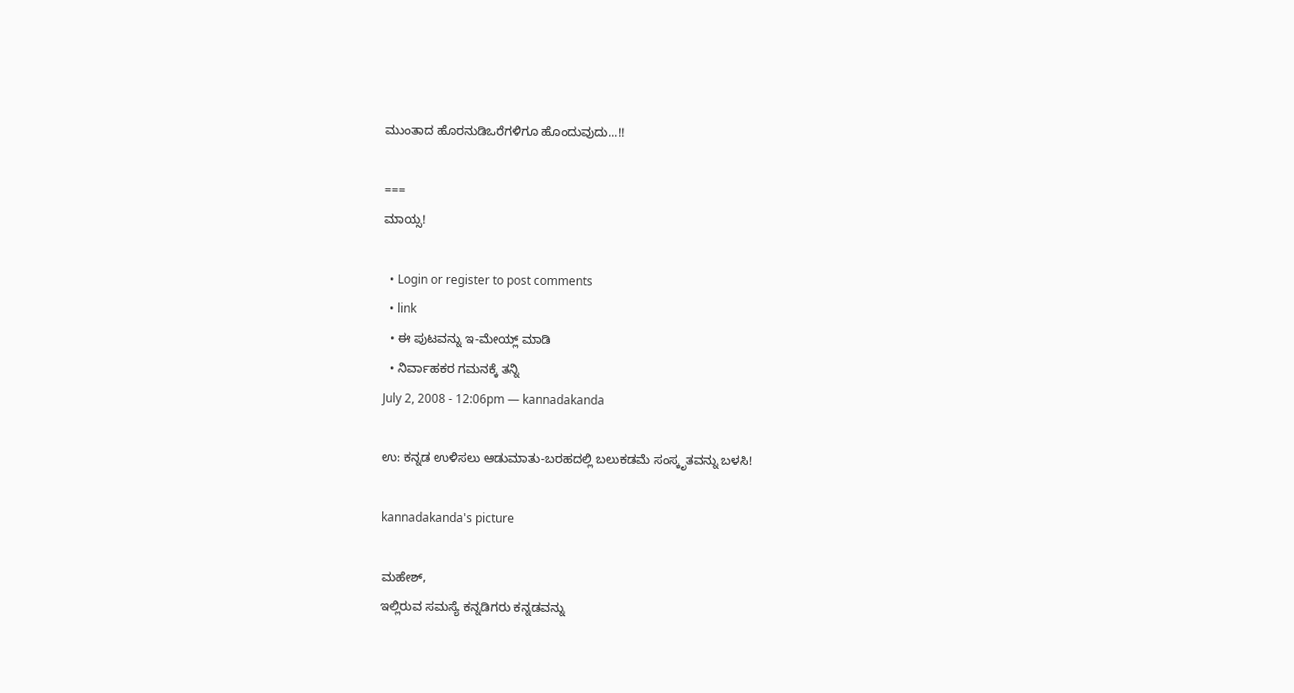ಮುಂತಾದ ಹೊರನುಡಿಒರೆಗಳಿಗೂ ಹೊಂದುವುದು...!!

===
ಮಾಯ್ಸ!

  • Login or register to post comments
  • link
  • ಈ ಪುಟವನ್ನು ಇ-ಮೇಯ್ಲ್ ಮಾಡಿ
  • ನಿರ್ವಾಹಕರ ಗಮನಕ್ಕೆ ತನ್ನಿ
July 2, 2008 - 12:06pm — kannadakanda

ಉ: ಕನ್ನಡ ಉಳಿಸಲು ಆಡುಮಾತು-ಬರಹದಲ್ಲಿ ಬಲುಕಡಮೆ ಸಂಸ್ಕೃತವನ್ನು ಬಳಸಿ!

kannadakanda's picture

ಮಹೇಶ್,
ಇಲ್ಲಿರುವ ಸಮಸ್ಯೆ ಕನ್ನಡಿಗರು ಕನ್ನಡವನ್ನು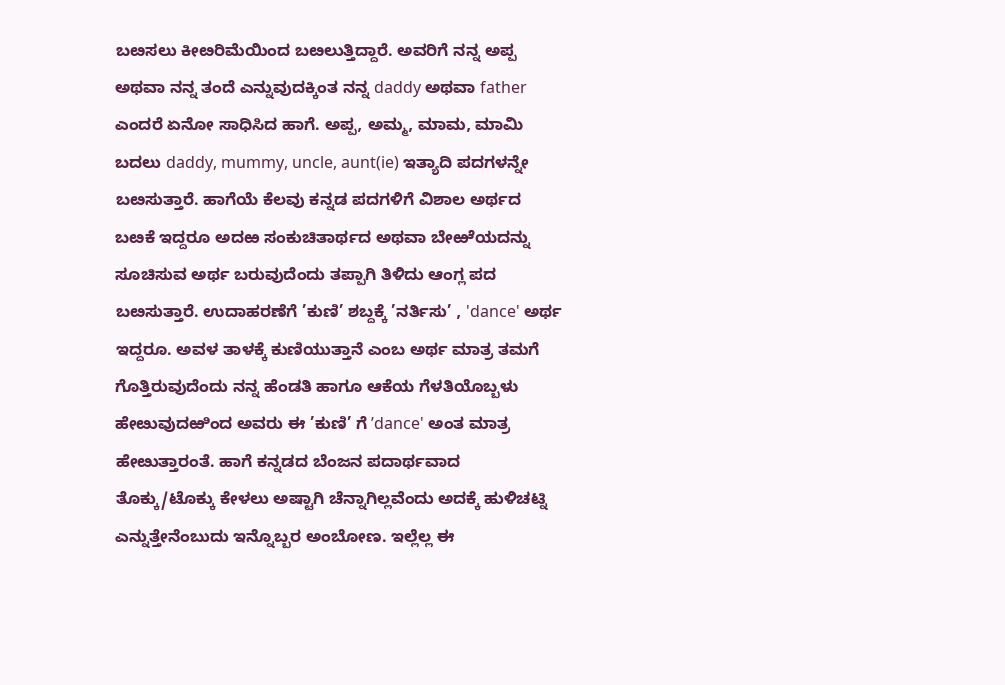ಬೞಸಲು ಕೀೞರಿಮೆಯಿಂದ ಬೞಲುತ್ತಿದ್ದಾರೆ. ಅವರಿಗೆ ನನ್ನ ಅಪ್ಪ ಅಥವಾ ನನ್ನ ತಂದೆ ಎನ್ನುವುದಕ್ಕಿಂತ ನನ್ನ daddy ಅಥವಾ father ಎಂದರೆ ಏನೋ ಸಾಧಿಸಿದ ಹಾಗೆ. ಅಪ್ಪ, ಅಮ್ಮ, ಮಾಮ, ಮಾಮಿ ಬದಲು daddy, mummy, uncle, aunt(ie) ಇತ್ಯಾದಿ ಪದಗಳನ್ನೇ ಬೞಸುತ್ತಾರೆ. ಹಾಗೆಯೆ ಕೆಲವು ಕನ್ನಡ ಪದಗಳಿಗೆ ವಿಶಾಲ ಅರ್ಥದ ಬೞಕೆ ಇದ್ದರೂ ಅದಱ ಸಂಕುಚಿತಾರ್ಥದ ಅಥವಾ ಬೇಱೆಯದನ್ನು ಸೂಚಿಸುವ ಅರ್ಥ ಬರುವುದೆಂದು ತಪ್ಪಾಗಿ ತಿಳಿದು ಆಂಗ್ಲ ಪದ ಬೞಸುತ್ತಾರೆ. ಉದಾಹರಣೆಗೆ ’ಕುಣಿ’ ಶಬ್ದಕ್ಕೆ ’ನರ್ತಿಸು’ , 'dance' ಅರ್ಥ ಇದ್ದರೂ. ಅವಳ ತಾಳಕ್ಕೆ ಕುಣಿಯುತ್ತಾನೆ ಎಂಬ ಅರ್ಥ ಮಾತ್ರ ತಮಗೆ ಗೊತ್ತಿರುವುದೆಂದು ನನ್ನ ಹೆಂಡತಿ ಹಾಗೂ ಆಕೆಯ ಗೆಳತಿಯೊಬ್ಬಳು ಹೇೞುವುದಱಿಂದ ಅವರು ಈ ’ಕುಣಿ’ ಗೆ ’dance' ಅಂತ ಮಾತ್ರ ಹೇೞುತ್ತಾರಂತೆ. ಹಾಗೆ ಕನ್ನಡದ ಬೆಂಜನ ಪದಾರ್ಥವಾದ ತೊಕ್ಕು/ಟೊಕ್ಕು ಕೇಳಲು ಅಷ್ಟಾಗಿ ಚೆನ್ನಾಗಿಲ್ಲವೆಂದು ಅದಕ್ಕೆ ಹುಳಿಚಟ್ನಿ ಎನ್ನುತ್ತೇನೆಂಬುದು ಇನ್ನೊಬ್ಬರ ಅಂಬೋಣ. ಇಲ್ಲೆಲ್ಲ ಈ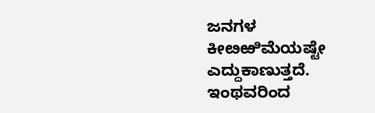ಜನಗಳ ಕೀೞಱಿಮೆಯಷ್ಟೇ ಎದ್ದುಕಾಣುತ್ತದೆ. ಇಂಥವರಿಂದ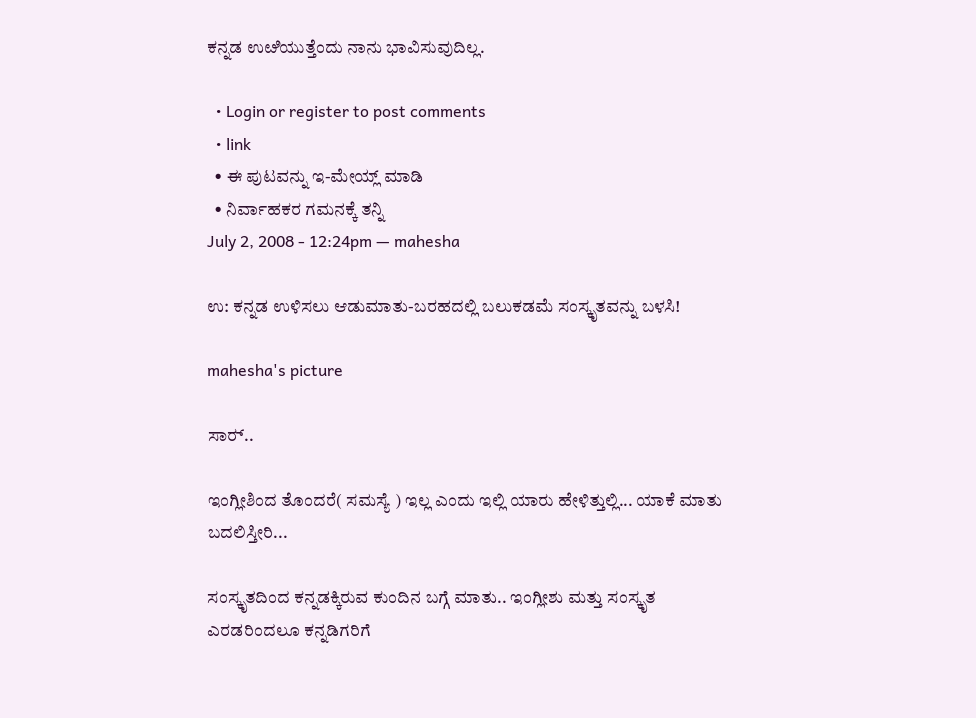ಕನ್ನಡ ಉೞಿಯುತ್ತೆಂದು ನಾನು ಭಾವಿಸುವುದಿಲ್ಲ.

  • Login or register to post comments
  • link
  • ಈ ಪುಟವನ್ನು ಇ-ಮೇಯ್ಲ್ ಮಾಡಿ
  • ನಿರ್ವಾಹಕರ ಗಮನಕ್ಕೆ ತನ್ನಿ
July 2, 2008 - 12:24pm — mahesha

ಉ: ಕನ್ನಡ ಉಳಿಸಲು ಆಡುಮಾತು-ಬರಹದಲ್ಲಿ ಬಲುಕಡಮೆ ಸಂಸ್ಕೃತವನ್ನು ಬಳಸಿ!

mahesha's picture

ಸಾರ್‍..

ಇಂಗ್ಲೀಶಿಂದ ತೊಂದರೆ( ಸಮಸ್ಯೆ ) ಇಲ್ಲ ಎಂದು ಇಲ್ಲಿ ಯಾರು ಹೇಳಿತ್ತುಲ್ಲಿ... ಯಾಕೆ ಮಾತು ಬದಲಿಸ್ತೀರಿ...

ಸಂಸ್ಕೃತದಿಂದ ಕನ್ನಡಕ್ಕಿರುವ ಕುಂದಿನ ಬಗ್ಗೆ ಮಾತು.. ಇಂಗ್ಲೀಶು ಮತ್ತು ಸಂಸ್ಕೃತ ಎರಡರಿಂದಲೂ ಕನ್ನಡಿಗರಿಗೆ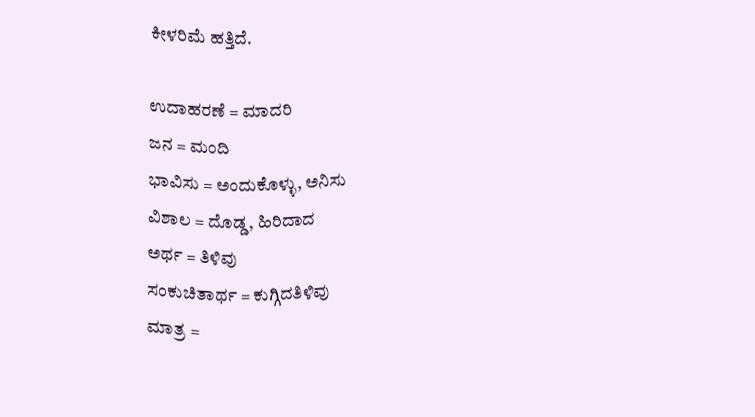ಕೀಳರಿಮೆ ಹತ್ತಿದೆ.

ಉದಾಹರಣೆ = ಮಾದರಿ
ಜನ = ಮಂದಿ
ಭಾವಿಸು = ಅಂದುಕೊಳ್ಳು, ಅನಿಸು
ವಿಶಾಲ = ದೊಡ್ಡ, ಹಿರಿದಾದ
ಅರ್ಥ = ತಿಳಿವು
ಸಂಕುಚಿತಾರ್ಥ = ಕುಗ್ಗಿದತಿಳಿವು
ಮಾತ್ರ =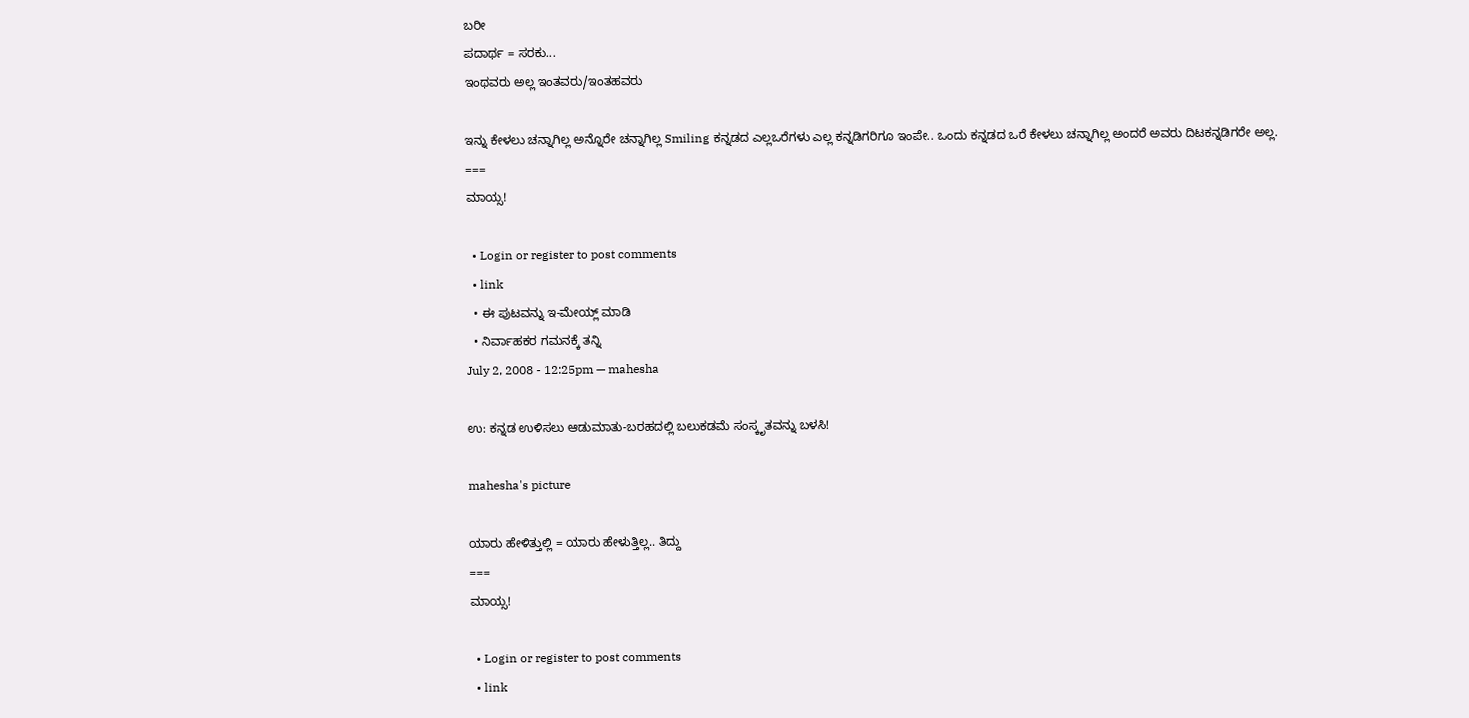ಬರೀ
ಪದಾರ್ಥ = ಸರಕು...
ಇಂಥವರು ಅಲ್ಲ ಇಂತವರು/ಇಂತಹವರು

ಇನ್ನು ಕೇಳಲು ಚನ್ನಾಗಿಲ್ಲ ಅನ್ನೊರೇ ಚನ್ನಾಗಿಲ್ಲ Smiling ಕನ್ನಡದ ಎಲ್ಲಒರೆಗಳು ಎಲ್ಲ ಕನ್ನಡಿಗರಿಗೂ ಇಂಪೇ.. ಒಂದು ಕನ್ನಡದ ಒರೆ ಕೇಳಲು ಚನ್ನಾಗಿಲ್ಲ ಅಂದರೆ ಅವರು ದಿಟಕನ್ನಡಿಗರೇ ಅಲ್ಲ.
===
ಮಾಯ್ಸ!

  • Login or register to post comments
  • link
  • ಈ ಪುಟವನ್ನು ಇ-ಮೇಯ್ಲ್ ಮಾಡಿ
  • ನಿರ್ವಾಹಕರ ಗಮನಕ್ಕೆ ತನ್ನಿ
July 2, 2008 - 12:25pm — mahesha

ಉ: ಕನ್ನಡ ಉಳಿಸಲು ಆಡುಮಾತು-ಬರಹದಲ್ಲಿ ಬಲುಕಡಮೆ ಸಂಸ್ಕೃತವನ್ನು ಬಳಸಿ!

mahesha's picture

ಯಾರು ಹೇಳಿತ್ತುಲ್ಲಿ = ಯಾರು ಹೇಳುತ್ತಿಲ್ಲ.. ತಿದ್ದು
===
ಮಾಯ್ಸ!

  • Login or register to post comments
  • link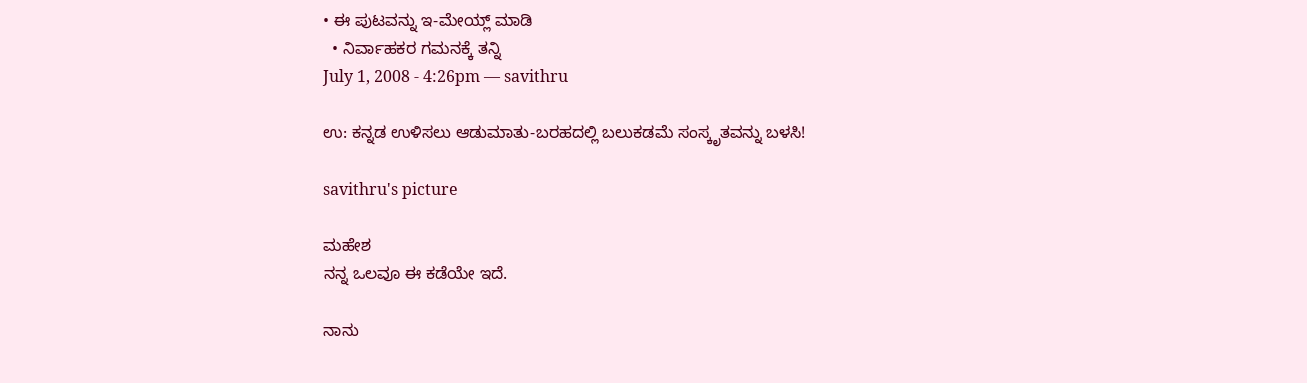• ಈ ಪುಟವನ್ನು ಇ-ಮೇಯ್ಲ್ ಮಾಡಿ
  • ನಿರ್ವಾಹಕರ ಗಮನಕ್ಕೆ ತನ್ನಿ
July 1, 2008 - 4:26pm — savithru

ಉ: ಕನ್ನಡ ಉಳಿಸಲು ಆಡುಮಾತು-ಬರಹದಲ್ಲಿ ಬಲುಕಡಮೆ ಸಂಸ್ಕೃತವನ್ನು ಬಳಸಿ!

savithru's picture

ಮಹೇಶ
ನನ್ನ ಒಲವೂ ಈ ಕಡೆಯೇ ಇದೆ.

ನಾನು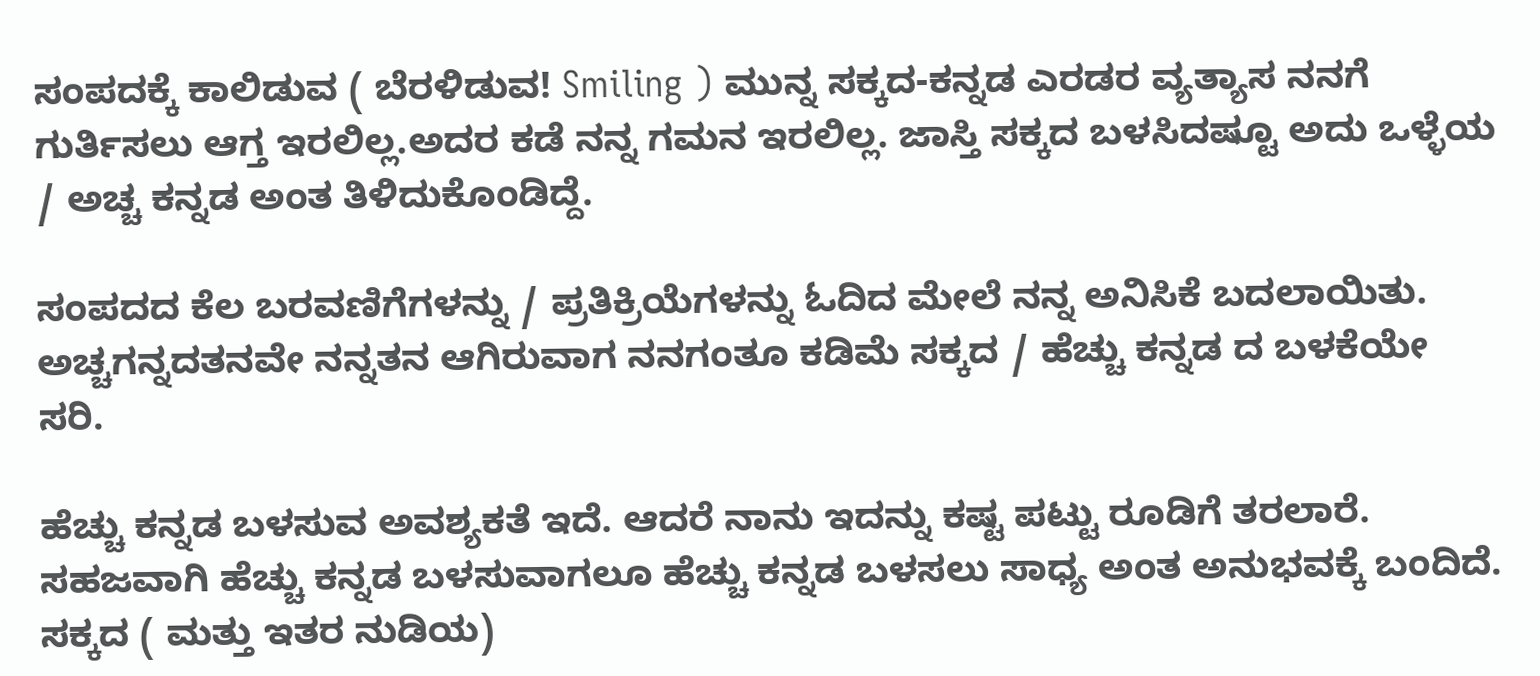ಸಂಪದಕ್ಕೆ ಕಾಲಿಡುವ ( ಬೆರಳಿಡುವ! Smiling ) ಮುನ್ನ ಸಕ್ಕದ-ಕನ್ನಡ ಎರಡರ ವ್ಯತ್ಯಾಸ ನನಗೆ ಗುರ್ತಿಸಲು ಆಗ್ತ ಇರಲಿಲ್ಲ.ಅದರ ಕಡೆ ನನ್ನ ಗಮನ ಇರಲಿಲ್ಲ. ಜಾಸ್ತಿ ಸಕ್ಕದ ಬಳಸಿದಷ್ಟೂ ಅದು ಒಳ್ಳೆಯ / ಅಚ್ಚ ಕನ್ನಡ ಅಂತ ತಿಳಿದುಕೊಂಡಿದ್ದೆ.

ಸಂಪದದ ಕೆಲ ಬರವಣಿಗೆಗಳನ್ನು / ಪ್ರತಿಕ್ರಿಯೆಗಳನ್ನು ಓದಿದ ಮೇಲೆ ನನ್ನ ಅನಿಸಿಕೆ ಬದಲಾಯಿತು. ಅಚ್ಚಗನ್ನದತನವೇ ನನ್ನತನ ಆಗಿರುವಾಗ ನನಗಂತೂ ಕಡಿಮೆ ಸಕ್ಕದ / ಹೆಚ್ಚು ಕನ್ನಡ ದ ಬಳಕೆಯೇ ಸರಿ.

ಹೆಚ್ಚು ಕನ್ನಡ ಬಳಸುವ ಅವಶ್ಯಕತೆ ಇದೆ. ಆದರೆ ನಾನು ಇದನ್ನು ಕಷ್ಟ ಪಟ್ಟು ರೂಡಿಗೆ ತರಲಾರೆ. ಸಹಜವಾಗಿ ಹೆಚ್ಚು ಕನ್ನಡ ಬಳಸುವಾಗಲೂ ಹೆಚ್ಚು ಕನ್ನಡ ಬಳಸಲು ಸಾಧ್ಯ ಅಂತ ಅನುಭವಕ್ಕೆ ಬಂದಿದೆ. ಸಕ್ಕದ ( ಮತ್ತು ಇತರ ನುಡಿಯ)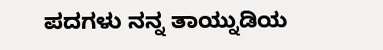ಪದಗಳು ನನ್ನ ತಾಯ್ನುಡಿಯ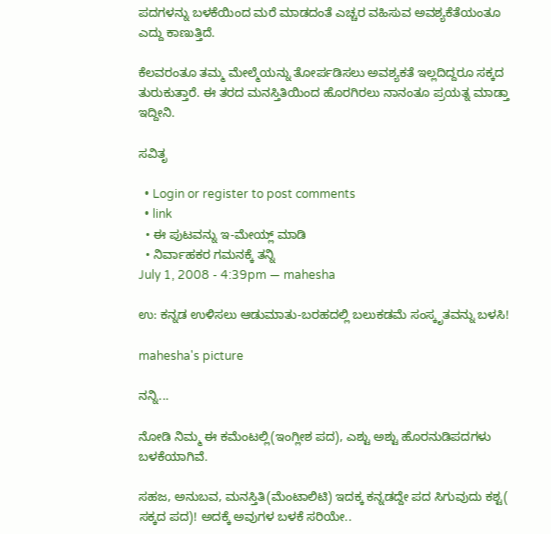ಪದಗಳನ್ನು ಬಳಕೆಯಿಂದ ಮರೆ ಮಾಡದಂತೆ ಎಚ್ಚರ ವಹಿಸುವ ಅವಶ್ಯಕೆತೆಯಂತೂ ಎದ್ದು ಕಾಣುತ್ತಿದೆ.

ಕೆಲವರಂತೂ ತಮ್ಮ ಮೇಲ್ಮೆಯನ್ನು ತೋರ್ಪಡಿಸಲು ಅವಶ್ಯಕತೆ ಇಲ್ಲದಿದ್ದರೂ ಸಕ್ಕದ ತುರುಕುತ್ತಾರೆ. ಈ ತರದ ಮನಸ್ತಿತಿಯಿಂದ ಹೊರಗಿರಲು ನಾನಂತೂ ಪ್ರಯತ್ನ ಮಾಡ್ತಾ ಇದ್ದೀನಿ.

ಸವಿತೃ

  • Login or register to post comments
  • link
  • ಈ ಪುಟವನ್ನು ಇ-ಮೇಯ್ಲ್ ಮಾಡಿ
  • ನಿರ್ವಾಹಕರ ಗಮನಕ್ಕೆ ತನ್ನಿ
July 1, 2008 - 4:39pm — mahesha

ಉ: ಕನ್ನಡ ಉಳಿಸಲು ಆಡುಮಾತು-ಬರಹದಲ್ಲಿ ಬಲುಕಡಮೆ ಸಂಸ್ಕೃತವನ್ನು ಬಳಸಿ!

mahesha's picture

ನನ್ನಿ...

ನೋಡಿ ನಿಮ್ಮ ಈ ಕಮೆಂಟಲ್ಲಿ(ಇಂಗ್ಲೀಶ ಪದ), ಎಶ್ಟು ಅಶ್ಟು ಹೊರನುಡಿಪದಗಳು ಬಳಕೆಯಾಗಿವೆ.

ಸಹಜ, ಅನುಬವ, ಮನಸ್ತಿತಿ(ಮೆಂಟಾಲಿಟಿ) ಇದಕ್ಕ ಕನ್ನಡದ್ದೇ ಪದ ಸಿಗುವುದು ಕಶ್ಟ( ಸಕ್ಕದ ಪದ)! ಅದಕ್ಕೆ ಅವುಗಳ ಬಳಕೆ ಸರಿಯೇ..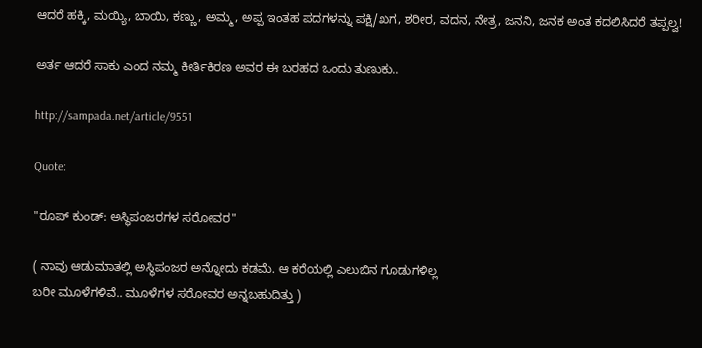ಆದರೆ ಹಕ್ಕಿ, ಮಯ್ಯಿ, ಬಾಯಿ, ಕಣ್ಣು, ಅಮ್ಮ, ಅಪ್ಪ ಇಂತಹ ಪದಗಳನ್ನು ಪಕ್ಷಿ/ಖಗ, ಶರೀರ, ವದನ, ನೇತ್ರ, ಜನನಿ, ಜನಕ ಅಂತ ಕದಲಿಸಿದರೆ ತಪ್ಪಲ್ವ!

ಅರ್ತ ಆದರೆ ಸಾಕು ಎಂದ ನಮ್ಮ ಕೀರ್ತಿಕಿರಣ ಅವರ ಈ ಬರಹದ ಒಂದು ತುಣುಕು..

http://sampada.net/article/9551

Quote:

"ರೂಪ್ ಕುಂಡ್: ಅಸ್ಥಿಪಂಜರಗಳ ಸರೋವರ"

( ನಾವು ಆಡುಮಾತಲ್ಲಿ ಅಸ್ಧಿಪಂಜರ ಅನ್ನೋದು ಕಡಮೆ. ಆ ಕರೆಯಲ್ಲಿ ಎಲುಬಿನ ಗೂಡುಗಳಿಲ್ಲ
ಬರೀ ಮೂಳೆಗಳಿವೆ.. ಮೂಳೆಗಳ ಸರೋವರ ಅನ್ನಬಹುದಿತ್ತು )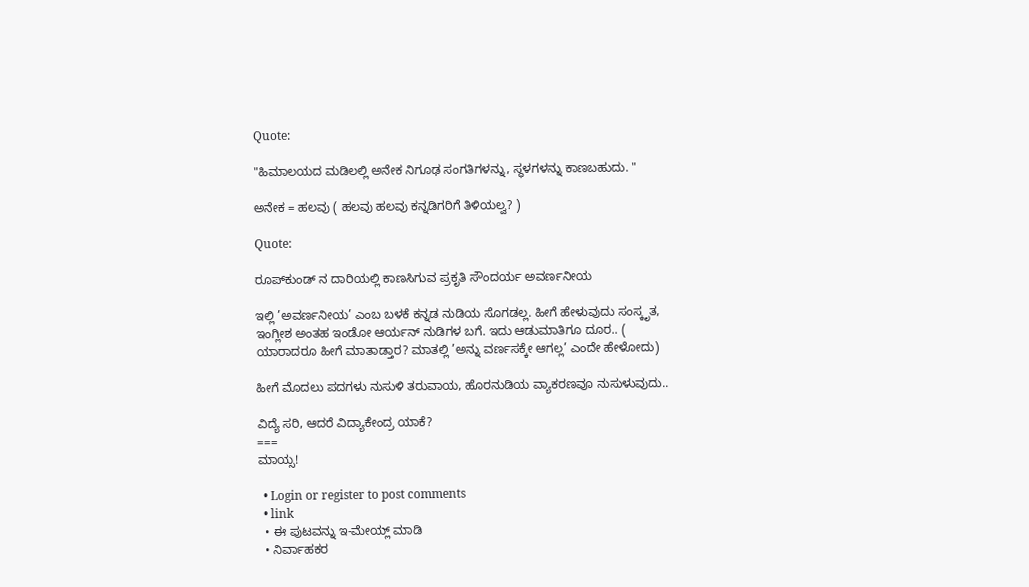Quote:

"ಹಿಮಾಲಯದ ಮಡಿಲಲ್ಲಿ ಅನೇಕ ನಿಗೂಢ ಸಂಗತಿಗಳನ್ನು, ಸ್ಥಳಗಳನ್ನು ಕಾಣಬಹುದು. "

ಅನೇಕ = ಹಲವು ( ಹಲವು ಹಲವು ಕನ್ನಡಿಗರಿಗೆ ತಿಳಿಯಲ್ವ? )

Quote:

ರೂಪ್‌ಕುಂಡ್ ನ ದಾರಿಯಲ್ಲಿ ಕಾಣಸಿಗುವ ಪ್ರಕೃತಿ ಸೌಂದರ್ಯ ಅವರ್ಣನೀಯ

ಇಲ್ಲಿ ’ಅವರ್ಣನೀಯ’ ಎಂಬ ಬಳಕೆ ಕನ್ನಡ ನುಡಿಯ ಸೊಗಡಲ್ಲ. ಹೀಗೆ ಹೇಳುವುದು ಸಂಸ್ಕೃತ, ಇಂಗ್ಲೀಶ ಅಂತಹ ಇಂಡೋ ಆರ್ಯನ್ ನುಡಿಗಳ ಬಗೆ. ಇದು ಆಡುಮಾತಿಗೂ ದೂರ.. ( ಯಾರಾದರೂ ಹೀಗೆ ಮಾತಾಡ್ತಾರ? ಮಾತಲ್ಲಿ ’ಅನ್ನು ವರ್ಣಸಕ್ಕೇ ಆಗಲ್ಲ’ ಎಂದೇ ಹೇಳೋದು)

ಹೀಗೆ ಮೊದಲು ಪದಗಳು ನುಸುಳಿ ತರುವಾಯ, ಹೊರನುಡಿಯ ವ್ಯಾಕರಣವೂ ನುಸುಳುವುದು..

ವಿದ್ಯೆ ಸರಿ, ಆದರೆ ವಿದ್ಯಾಕೇಂದ್ರ ಯಾಕೆ?
===
ಮಾಯ್ಸ!

  • Login or register to post comments
  • link
  • ಈ ಪುಟವನ್ನು ಇ-ಮೇಯ್ಲ್ ಮಾಡಿ
  • ನಿರ್ವಾಹಕರ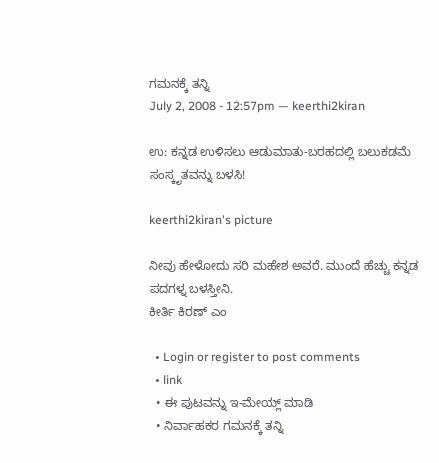ಗಮನಕ್ಕೆ ತನ್ನಿ
July 2, 2008 - 12:57pm — keerthi2kiran

ಉ: ಕನ್ನಡ ಉಳಿಸಲು ಆಡುಮಾತು-ಬರಹದಲ್ಲಿ ಬಲುಕಡಮೆ ಸಂಸ್ಕೃತವನ್ನು ಬಳಸಿ!

keerthi2kiran's picture

ನೀವು ಹೇಳೋದು ಸರಿ ಮಹೇಶ ಅವರೆ. ಮುಂದೆ ಹೆಚ್ಚು ಕನ್ನಡ ಪದಗಳ್ನ ಬಳಸ್ತೀನಿ.
ಕೀರ್ತಿ ಕಿರಣ್ ಎಂ

  • Login or register to post comments
  • link
  • ಈ ಪುಟವನ್ನು ಇ-ಮೇಯ್ಲ್ ಮಾಡಿ
  • ನಿರ್ವಾಹಕರ ಗಮನಕ್ಕೆ ತನ್ನಿ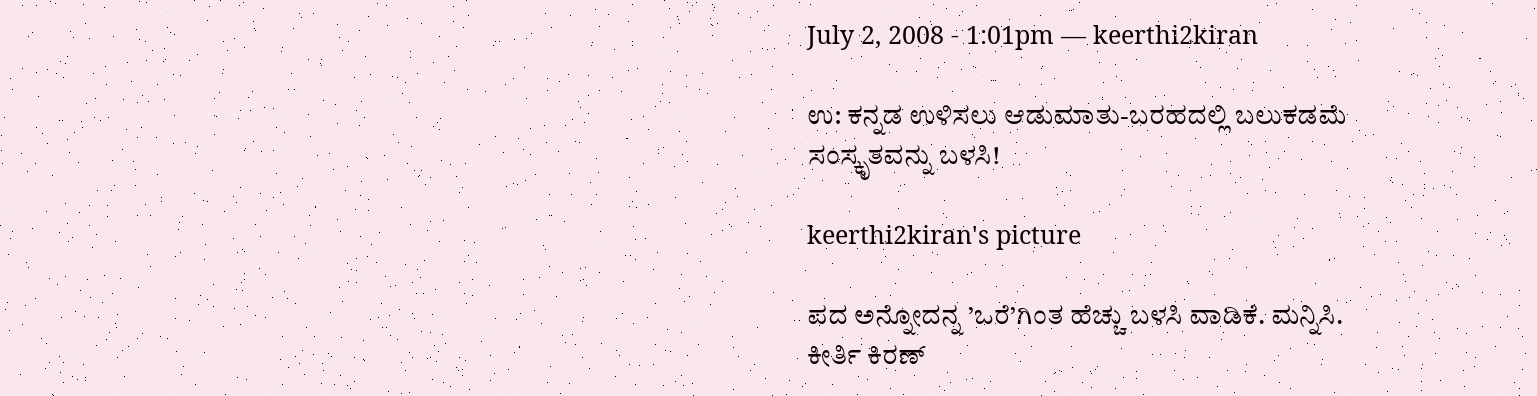July 2, 2008 - 1:01pm — keerthi2kiran

ಉ: ಕನ್ನಡ ಉಳಿಸಲು ಆಡುಮಾತು-ಬರಹದಲ್ಲಿ ಬಲುಕಡಮೆ ಸಂಸ್ಕೃತವನ್ನು ಬಳಸಿ!

keerthi2kiran's picture

ಪದ ಅನ್ನೋದನ್ನ ’ಒರೆ’ಗಿಂತ ಹೆಚ್ಚು ಬಳಸಿ ವಾಡಿಕೆ. ಮನ್ನಿಸಿ.
ಕೀರ್ತಿ ಕಿರಣ್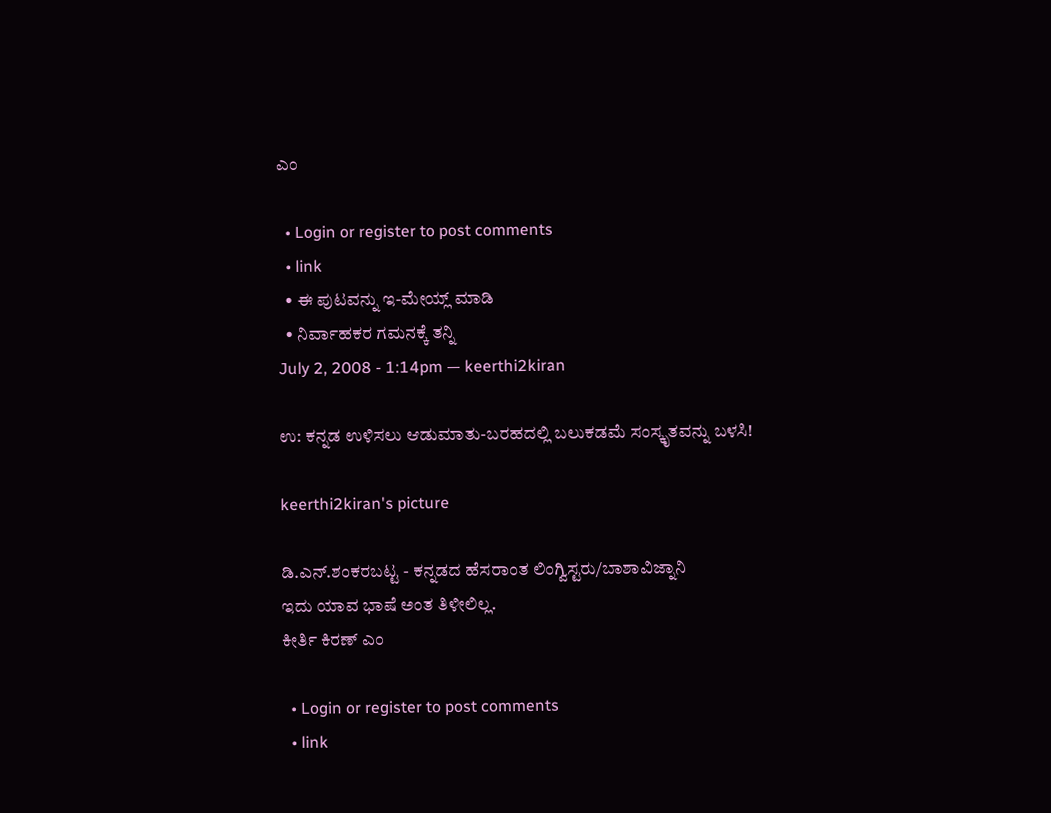ಎಂ

  • Login or register to post comments
  • link
  • ಈ ಪುಟವನ್ನು ಇ-ಮೇಯ್ಲ್ ಮಾಡಿ
  • ನಿರ್ವಾಹಕರ ಗಮನಕ್ಕೆ ತನ್ನಿ
July 2, 2008 - 1:14pm — keerthi2kiran

ಉ: ಕನ್ನಡ ಉಳಿಸಲು ಆಡುಮಾತು-ಬರಹದಲ್ಲಿ ಬಲುಕಡಮೆ ಸಂಸ್ಕೃತವನ್ನು ಬಳಸಿ!

keerthi2kiran's picture

ಡಿ.ಎನ್.ಶಂಕರಬಟ್ಟ - ಕನ್ನಡದ ಹೆಸರಾಂತ ಲಿಂಗ್ವಿಸ್ಟರು/ಬಾಶಾವಿಜ್ನಾನಿ
ಇದು ಯಾವ ಭಾಷೆ ಅಂತ ತಿಳೀಲಿಲ್ಲ.
ಕೀರ್ತಿ ಕಿರಣ್ ಎಂ

  • Login or register to post comments
  • link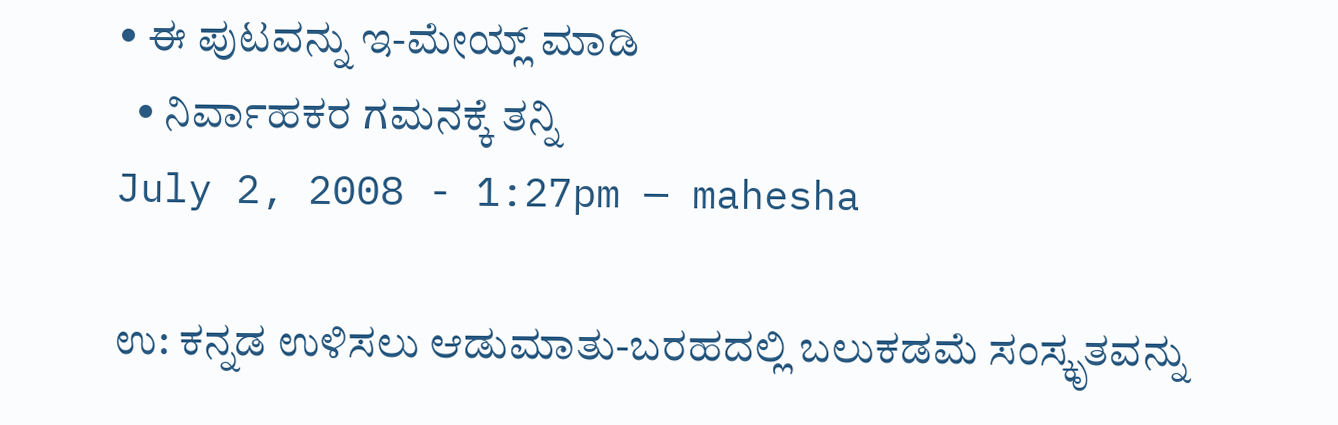• ಈ ಪುಟವನ್ನು ಇ-ಮೇಯ್ಲ್ ಮಾಡಿ
  • ನಿರ್ವಾಹಕರ ಗಮನಕ್ಕೆ ತನ್ನಿ
July 2, 2008 - 1:27pm — mahesha

ಉ: ಕನ್ನಡ ಉಳಿಸಲು ಆಡುಮಾತು-ಬರಹದಲ್ಲಿ ಬಲುಕಡಮೆ ಸಂಸ್ಕೃತವನ್ನು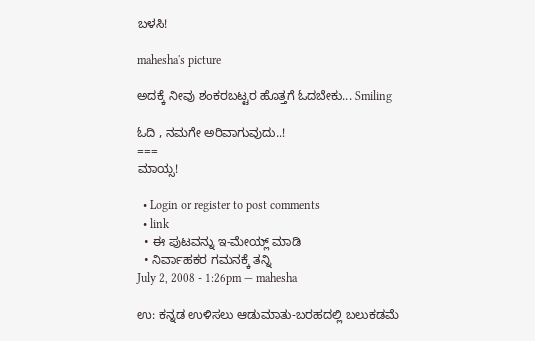ಬಳಸಿ!

mahesha's picture

ಅದಕ್ಕೆ ನೀವು ಶಂಕರಬಟ್ಟರ ಹೊತ್ತಗೆ ಓದಬೇಕು... Smiling

ಓದಿ , ನಮಗೇ ಅರಿವಾಗುವುದು..!
===
ಮಾಯ್ಸ!

  • Login or register to post comments
  • link
  • ಈ ಪುಟವನ್ನು ಇ-ಮೇಯ್ಲ್ ಮಾಡಿ
  • ನಿರ್ವಾಹಕರ ಗಮನಕ್ಕೆ ತನ್ನಿ
July 2, 2008 - 1:26pm — mahesha

ಉ: ಕನ್ನಡ ಉಳಿಸಲು ಆಡುಮಾತು-ಬರಹದಲ್ಲಿ ಬಲುಕಡಮೆ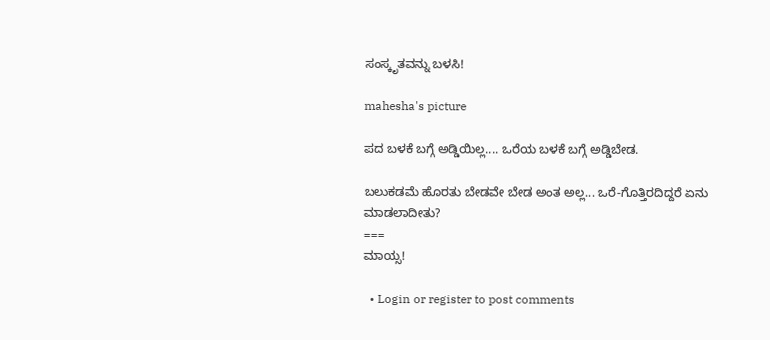ಸಂಸ್ಕೃತವನ್ನು ಬಳಸಿ!

mahesha's picture

ಪದ ಬಳಕೆ ಬಗ್ಗೆ ಅಡ್ಡಿಯಿಲ್ಲ.... ಒರೆಯ ಬಳಕೆ ಬಗ್ಗೆ ಅಡ್ಡಿಬೇಡ.

ಬಲುಕಡಮೆ ಹೊರತು ಬೇಡವೇ ಬೇಡ ಅಂತ ಅಲ್ಲ... ಒರೆ-ಗೊತ್ತಿರದಿದ್ದರೆ ಏನು ಮಾಡಲಾದೀತು?
===
ಮಾಯ್ಸ!

  • Login or register to post comments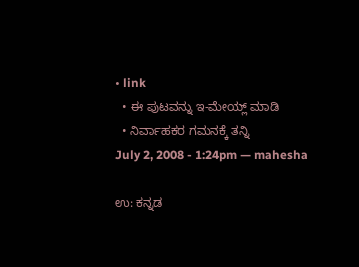• link
  • ಈ ಪುಟವನ್ನು ಇ-ಮೇಯ್ಲ್ ಮಾಡಿ
  • ನಿರ್ವಾಹಕರ ಗಮನಕ್ಕೆ ತನ್ನಿ
July 2, 2008 - 1:24pm — mahesha

ಉ: ಕನ್ನಡ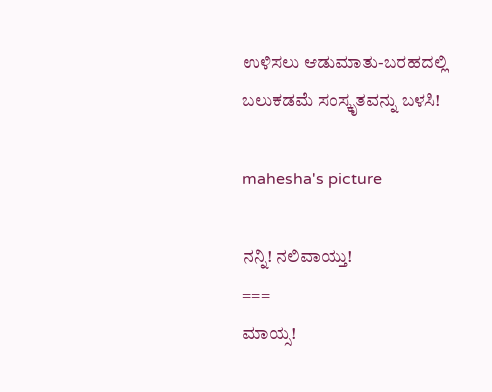ಉಳಿಸಲು ಆಡುಮಾತು-ಬರಹದಲ್ಲಿ ಬಲುಕಡಮೆ ಸಂಸ್ಕೃತವನ್ನು ಬಳಸಿ!

mahesha's picture

ನನ್ನಿ! ನಲಿವಾಯ್ತು!
===
ಮಾಯ್ಸ!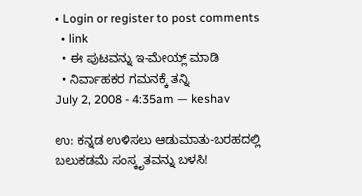• Login or register to post comments
  • link
  • ಈ ಪುಟವನ್ನು ಇ-ಮೇಯ್ಲ್ ಮಾಡಿ
  • ನಿರ್ವಾಹಕರ ಗಮನಕ್ಕೆ ತನ್ನಿ
July 2, 2008 - 4:35am — keshav

ಉ: ಕನ್ನಡ ಉಳಿಸಲು ಆಡುಮಾತು-ಬರಹದಲ್ಲಿ ಬಲುಕಡಮೆ ಸಂಸ್ಕೃತವನ್ನು ಬಳಸಿ!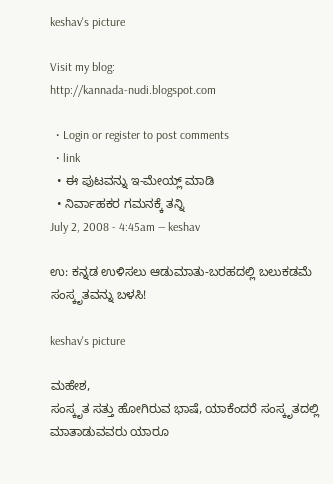keshav's picture

Visit my blog:
http://kannada-nudi.blogspot.com

  • Login or register to post comments
  • link
  • ಈ ಪುಟವನ್ನು ಇ-ಮೇಯ್ಲ್ ಮಾಡಿ
  • ನಿರ್ವಾಹಕರ ಗಮನಕ್ಕೆ ತನ್ನಿ
July 2, 2008 - 4:45am — keshav

ಉ: ಕನ್ನಡ ಉಳಿಸಲು ಆಡುಮಾತು-ಬರಹದಲ್ಲಿ ಬಲುಕಡಮೆ ಸಂಸ್ಕೃತವನ್ನು ಬಳಸಿ!

keshav's picture

ಮಹೇಶ,
ಸಂಸ್ಕೃತ ಸತ್ತು ಹೋಗಿರುವ ಭಾಷೆ, ಯಾಕೆಂದರೆ ಸಂಸ್ಕೃತದಲ್ಲಿ ಮಾತಾಡುವವರು ಯಾರೂ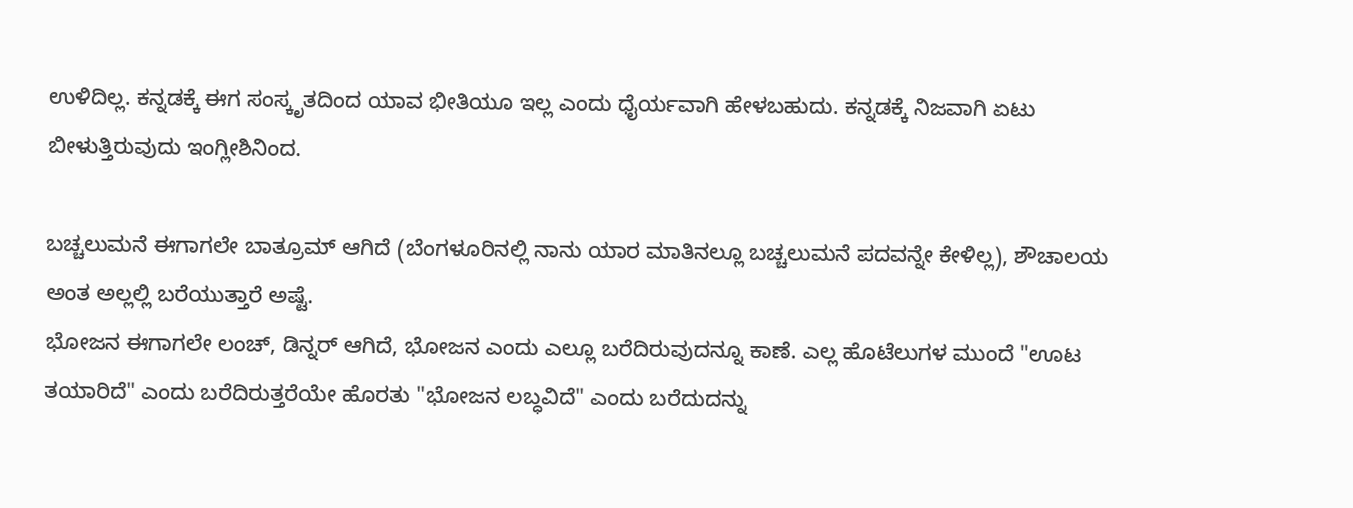ಉಳಿದಿಲ್ಲ. ಕನ್ನಡಕ್ಕೆ ಈಗ ಸಂಸ್ಕೃತದಿಂದ ಯಾವ ಭೀತಿಯೂ ಇಲ್ಲ ಎಂದು ಧೈರ್ಯವಾಗಿ ಹೇಳಬಹುದು. ಕನ್ನಡಕ್ಕೆ ನಿಜವಾಗಿ ಏಟು ಬೀಳುತ್ತಿರುವುದು ಇಂಗ್ಲೀಶಿನಿಂದ.

ಬಚ್ಚಲುಮನೆ ಈಗಾಗಲೇ ಬಾತ್ರೂಮ್ ಆಗಿದೆ (ಬೆಂಗಳೂರಿನಲ್ಲಿ ನಾನು ಯಾರ ಮಾತಿನಲ್ಲೂ ಬಚ್ಚಲುಮನೆ ಪದವನ್ನೇ ಕೇಳಿಲ್ಲ), ಶೌಚಾಲಯ ಅಂತ ಅಲ್ಲಲ್ಲಿ ಬರೆಯುತ್ತಾರೆ ಅಷ್ಟೆ.
ಭೋಜನ ಈಗಾಗಲೇ ಲಂಚ್, ಡಿನ್ನರ್ ಆಗಿದೆ, ಭೋಜನ ಎಂದು ಎಲ್ಲೂ ಬರೆದಿರುವುದನ್ನೂ ಕಾಣೆ. ಎಲ್ಲ ಹೊಟೆಲುಗಳ ಮುಂದೆ "ಊಟ ತಯಾರಿದೆ" ಎಂದು ಬರೆದಿರುತ್ತರೆಯೇ ಹೊರತು "ಭೋಜನ ಲಬ್ಧವಿದೆ" ಎಂದು ಬರೆದುದನ್ನು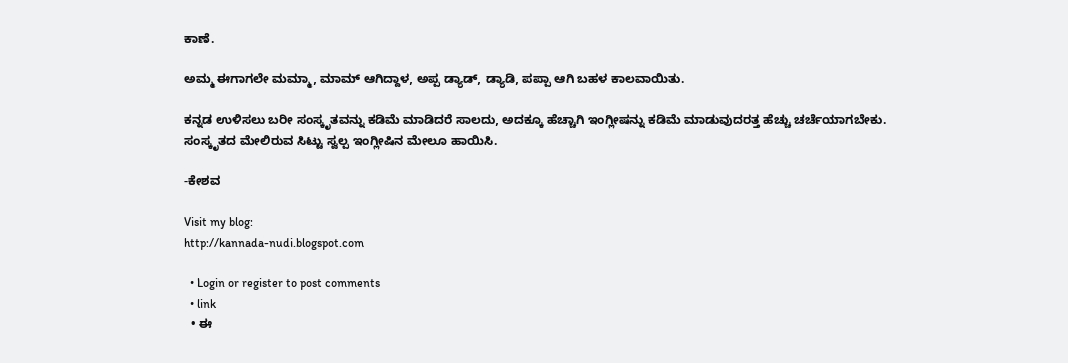ಕಾಣೆ.

ಅಮ್ಮ ಈಗಾಗಲೇ ಮಮ್ಮಾ, ಮಾಮ್ ಆಗಿದ್ದಾಳ, ಅಪ್ಪ ಡ್ಯಾಡ್, ಡ್ಯಾಡಿ, ಪಪ್ಪಾ ಆಗಿ ಬಹಳ ಕಾಲವಾಯಿತು.

ಕನ್ನಡ ಉಳಿಸಲು ಬರೀ ಸಂಸ್ಕೃತವನ್ನು ಕಡಿಮೆ ಮಾಡಿದರೆ ಸಾಲದು, ಅದಕ್ಕೂ ಹೆಚ್ಚಾಗಿ ಇಂಗ್ಲೀಷನ್ನು ಕಡಿಮೆ ಮಾಡುವುದರತ್ತ ಹೆಚ್ಚು ಚರ್ಚೆಯಾಗಬೇಕು. ಸಂಸ್ಕೃತದ ಮೇಲಿರುವ ಸಿಟ್ಟು ಸ್ವಲ್ಪ ಇಂಗ್ಲೀಷಿನ ಮೇಲೂ ಹಾಯಿಸಿ.

-ಕೇಶವ

Visit my blog:
http://kannada-nudi.blogspot.com

  • Login or register to post comments
  • link
  • ಈ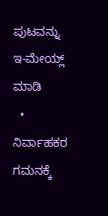ಪುಟವನ್ನು ಇ-ಮೇಯ್ಲ್ ಮಾಡಿ
  • ನಿರ್ವಾಹಕರ ಗಮನಕ್ಕೆ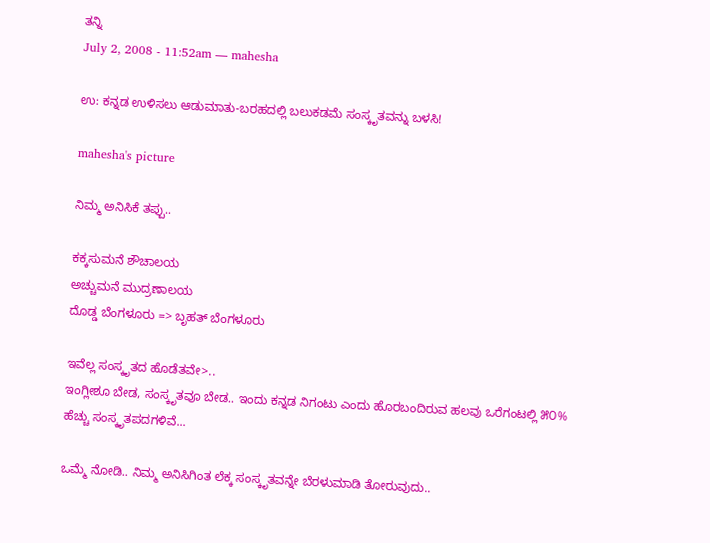ತನ್ನಿ
July 2, 2008 - 11:52am — mahesha

ಉ: ಕನ್ನಡ ಉಳಿಸಲು ಆಡುಮಾತು-ಬರಹದಲ್ಲಿ ಬಲುಕಡಮೆ ಸಂಸ್ಕೃತವನ್ನು ಬಳಸಿ!

mahesha's picture

ನಿಮ್ಮ ಅನಿಸಿಕೆ ತಪ್ಪು..

ಕಕ್ಕಸುಮನೆ ಶೌಚಾಲಯ
ಅಚ್ಚುಮನೆ ಮುದ್ರಣಾಲಯ
ದೊಡ್ಡ ಬೆಂಗಳೂರು => ಬೃಹತ್ ಬೆಂಗಳೂರು

ಇವೆಲ್ಲ ಸಂಸ್ಕೃತದ ಹೊಡೆತವೇ>..
ಇಂಗ್ಲೀಶೂ ಬೇಡ, ಸಂಸ್ಕೃತವೂ ಬೇಡ.. ಇಂದು ಕನ್ನಡ ನಿಗಂಟು ಎಂದು ಹೊರಬಂದಿರುವ ಹಲವು ಒರೆಗಂಟಲ್ಲಿ ೫೦% ಹೆಚ್ಚು ಸಂಸ್ಕೃತಪದಗಳಿವೆ...

ಒಮ್ಮೆ ನೋಡಿ.. ನಿಮ್ಮ ಅನಿಸಿಗಿಂತ ಲೆಕ್ಕ ಸಂಸ್ಕೃತವನ್ನೇ ಬೆರಳುಮಾಡಿ ತೋರುವುದು..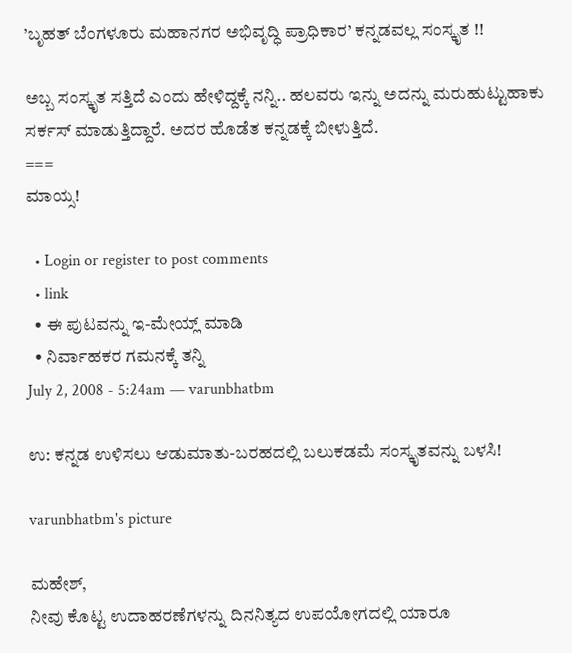’ಬೃಹತ್ ಬೆಂಗಳೂರು ಮಹಾನಗರ ಅಭಿವೃದ್ಧಿ ಪ್ರಾಧಿಕಾರ’ ಕನ್ನಡವಲ್ಲ ಸಂಸ್ಕೃತ !!

ಅಬ್ಬ ಸಂಸ್ಕೃತ ಸತ್ತಿದೆ ಎಂದು ಹೇಳಿದ್ದಕ್ಕೆ ನನ್ನಿ.. ಹಲವರು ಇನ್ನು ಅದನ್ನು ಮರುಹುಟ್ಟುಹಾಕು ಸರ್ಕಸ್ ಮಾಡುತ್ತಿದ್ದಾರೆ. ಅದರ ಹೊಡೆತ ಕನ್ನಡಕ್ಕೆ ಬೀಳುತ್ತಿದೆ.
===
ಮಾಯ್ಸ!

  • Login or register to post comments
  • link
  • ಈ ಪುಟವನ್ನು ಇ-ಮೇಯ್ಲ್ ಮಾಡಿ
  • ನಿರ್ವಾಹಕರ ಗಮನಕ್ಕೆ ತನ್ನಿ
July 2, 2008 - 5:24am — varunbhatbm

ಉ: ಕನ್ನಡ ಉಳಿಸಲು ಆಡುಮಾತು-ಬರಹದಲ್ಲಿ ಬಲುಕಡಮೆ ಸಂಸ್ಕೃತವನ್ನು ಬಳಸಿ!

varunbhatbm's picture

ಮಹೇಶ್,
ನೀವು ಕೊಟ್ಟ ಉದಾಹರಣೆಗಳನ್ನು ದಿನನಿತ್ಯದ ಉಪಯೋಗದಲ್ಲಿ ಯಾರೂ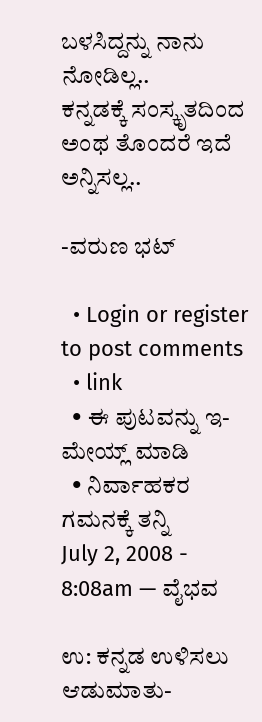ಬಳಸಿದ್ದನ್ನು ನಾನು ನೋಡಿಲ್ಲ..
ಕನ್ನಡಕ್ಕೆ ಸಂಸ್ಕೃತದಿಂದ ಅಂಥ ತೊಂದರೆ ಇದೆ ಅನ್ನಿಸಲ್ಲ..

-ವರುಣ ಭಟ್

  • Login or register to post comments
  • link
  • ಈ ಪುಟವನ್ನು ಇ-ಮೇಯ್ಲ್ ಮಾಡಿ
  • ನಿರ್ವಾಹಕರ ಗಮನಕ್ಕೆ ತನ್ನಿ
July 2, 2008 - 8:08am — ವೈಭವ

ಉ: ಕನ್ನಡ ಉಳಿಸಲು ಆಡುಮಾತು-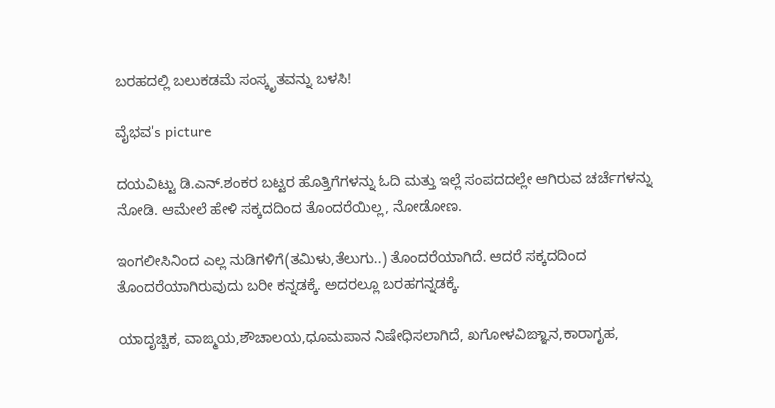ಬರಹದಲ್ಲಿ ಬಲುಕಡಮೆ ಸಂಸ್ಕೃತವನ್ನು ಬಳಸಿ!

ವೈಭವ's picture

ದಯವಿಟ್ಟು ಡಿ.ಎನ್.ಶಂಕರ ಬಟ್ಟರ ಹೊತ್ತಿಗೆಗಳನ್ನು ಓದಿ ಮತ್ತು ಇಲ್ಲೆ ಸಂಪದದಲ್ಲೇ ಆಗಿರುವ ಚರ್ಚೆಗಳನ್ನು ನೋಡಿ. ಆಮೇಲೆ ಹೇಳಿ ಸಕ್ಕದದಿಂದ ತೊಂದರೆಯಿಲ್ಲ, ನೋಡೋಣ.

ಇಂಗಲೀಸಿನಿಂದ ಎಲ್ಲ ನುಡಿಗಳಿಗೆ(ತಮಿಳು,ತೆಲುಗು..) ತೊಂದರೆಯಾಗಿದೆ. ಆದರೆ ಸಕ್ಕದದಿಂದ ತೊಂದರೆಯಾಗಿರುವುದು ಬರೀ ಕನ್ನಡಕ್ಕೆ. ಅದರಲ್ಲೂ ಬರಹಗನ್ನಡಕ್ಕೆ.

ಯಾದೃಚ್ಚಿಕ, ವಾಙ್ಮಯ,ಶೌಚಾಲಯ,ಧೂಮಪಾನ ನಿಷೇಧಿಸಲಾಗಿದೆ, ಖಗೋಳವಿಙ್ಞಾನ,ಕಾರಾಗೃಹ,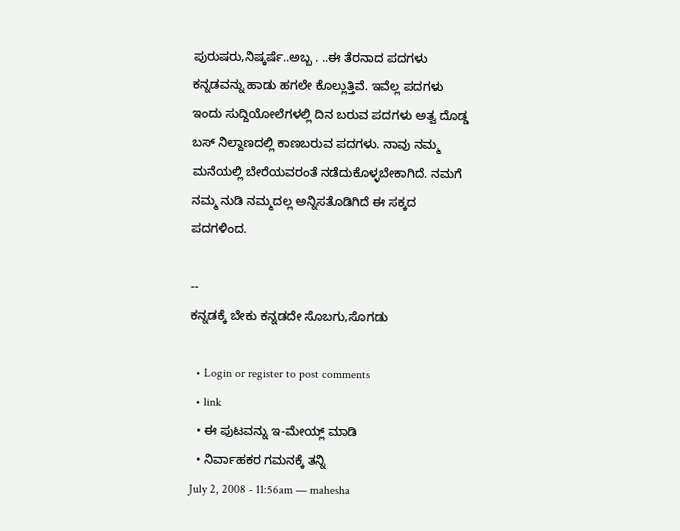ಪುರುಷರು,ನಿಷ್ಕರ್ಷೆ..ಅಬ್ಬ . ..ಈ ತೆರನಾದ ಪದಗಳು ಕನ್ನಡವನ್ನು ಹಾಡು ಹಗಲೇ ಕೊಲ್ಲುತ್ತಿವೆ. ಇವೆಲ್ಲ ಪದಗಳು ಇಂದು ಸುದ್ದಿಯೋಲೆಗಳಲ್ಲಿ ದಿನ ಬರುವ ಪದಗಳು ಅತ್ವ ದೊಡ್ಡ ಬಸ್ ನಿಲ್ದಾಣದಲ್ಲಿ ಕಾಣಬರುವ ಪದಗಳು. ನಾವು ನಮ್ಮ ಮನೆಯಲ್ಲಿ ಬೇರೆಯವರಂತೆ ನಡೆದುಕೊಳ್ಳಬೇಕಾಗಿದೆ. ನಮಗೆ ನಮ್ಮ ನುಡಿ ನಮ್ಮದಲ್ಲ ಅನ್ನಿಸತೊಡಿಗಿದೆ ಈ ಸಕ್ಕದ ಪದಗಳಿಂದ.

--
ಕನ್ನಡಕ್ಕೆ ಬೇಕು ಕನ್ನಡದೇ ಸೊಬಗು,ಸೊಗಡು

  • Login or register to post comments
  • link
  • ಈ ಪುಟವನ್ನು ಇ-ಮೇಯ್ಲ್ ಮಾಡಿ
  • ನಿರ್ವಾಹಕರ ಗಮನಕ್ಕೆ ತನ್ನಿ
July 2, 2008 - 11:56am — mahesha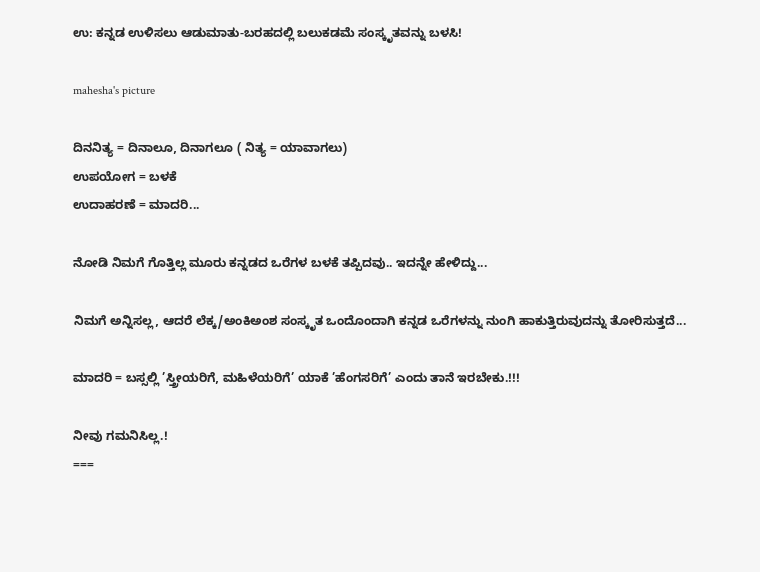ಉ: ಕನ್ನಡ ಉಳಿಸಲು ಆಡುಮಾತು-ಬರಹದಲ್ಲಿ ಬಲುಕಡಮೆ ಸಂಸ್ಕೃತವನ್ನು ಬಳಸಿ!

mahesha's picture

ದಿನನಿತ್ಯ = ದಿನಾಲೂ, ದಿನಾಗಲೂ ( ನಿತ್ಯ = ಯಾವಾಗಲು)
ಉಪಯೋಗ = ಬಳಕೆ
ಉದಾಹರಣೆ = ಮಾದರಿ...

ನೋಡಿ ನಿಮಗೆ ಗೊತ್ತಿಲ್ಲ ಮೂರು ಕನ್ನಡದ ಒರೆಗಳ ಬಳಕೆ ತಪ್ಪಿದವು.. ಇದನ್ನೇ ಹೇಳಿದ್ದು...

ನಿಮಗೆ ಅನ್ನಿಸಲ್ಲ, ಆದರೆ ಲೆಕ್ಕ/ಅಂಕಿಅಂಶ ಸಂಸ್ಕೃತ ಒಂದೊಂದಾಗಿ ಕನ್ನಡ ಒರೆಗಳನ್ನು ನುಂಗಿ ಹಾಕುತ್ತಿರುವುದನ್ನು ತೋರಿಸುತ್ತದೆ...

ಮಾದರಿ = ಬಸ್ಸಲ್ಲಿ ’ಸ್ತ್ರೀಯರಿಗೆ, ಮಹಿಳೆಯರಿಗೆ’ ಯಾಕೆ ’ಹೆಂಗಸರಿಗೆ’ ಎಂದು ತಾನೆ ಇರಬೇಕು.!!!

ನೀವು ಗಮನಿಸಿಲ್ಲ.!
===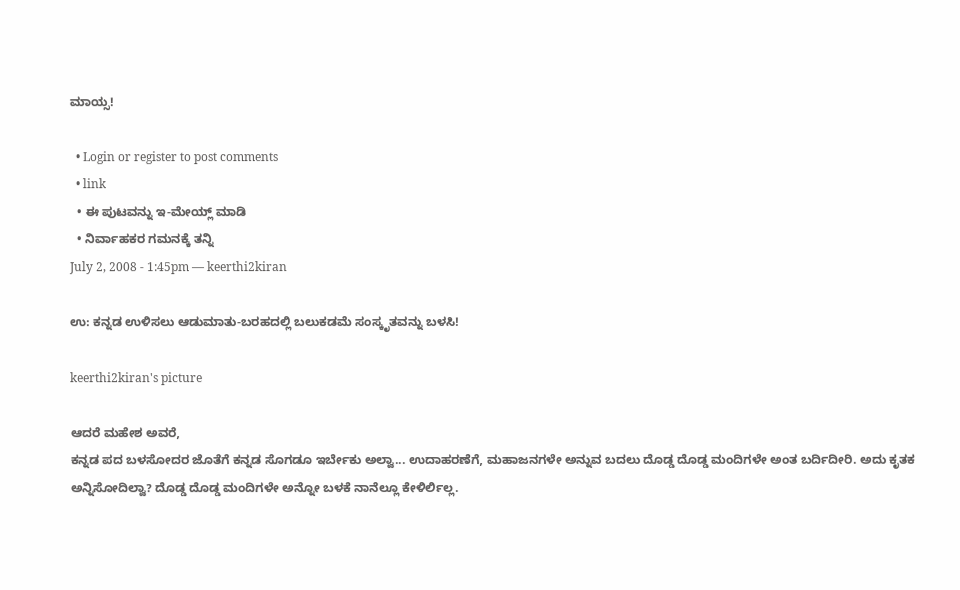ಮಾಯ್ಸ!

  • Login or register to post comments
  • link
  • ಈ ಪುಟವನ್ನು ಇ-ಮೇಯ್ಲ್ ಮಾಡಿ
  • ನಿರ್ವಾಹಕರ ಗಮನಕ್ಕೆ ತನ್ನಿ
July 2, 2008 - 1:45pm — keerthi2kiran

ಉ: ಕನ್ನಡ ಉಳಿಸಲು ಆಡುಮಾತು-ಬರಹದಲ್ಲಿ ಬಲುಕಡಮೆ ಸಂಸ್ಕೃತವನ್ನು ಬಳಸಿ!

keerthi2kiran's picture

ಆದರೆ ಮಹೇಶ ಅವರೆ,
ಕನ್ನಡ ಪದ ಬಳಸೋದರ ಜೊತೆಗೆ ಕನ್ನಡ ಸೊಗಡೂ ಇರ್ಬೇಕು ಅಲ್ವಾ... ಉದಾಹರಣೆಗೆ, ಮಹಾಜನಗಳೇ ಅನ್ನುವ ಬದಲು ದೊಡ್ಡ ದೊಡ್ಡ ಮಂದಿಗಳೇ ಅಂತ ಬರ್ದಿದೀರಿ. ಅದು ಕೃತಕ ಅನ್ನಿಸೋದಿಲ್ವಾ? ದೊಡ್ಡ ದೊಡ್ಡ ಮಂದಿಗಳೇ ಅನ್ನೋ ಬಳಕೆ ನಾನೆಲ್ಲೂ ಕೇಳಿರ್ಲಿಲ್ಲ.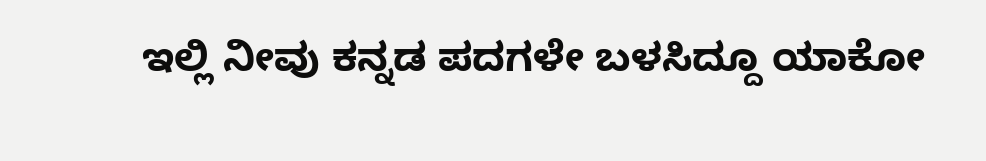ಇಲ್ಲಿ ನೀವು ಕನ್ನಡ ಪದಗಳೇ ಬಳಸಿದ್ದೂ ಯಾಕೋ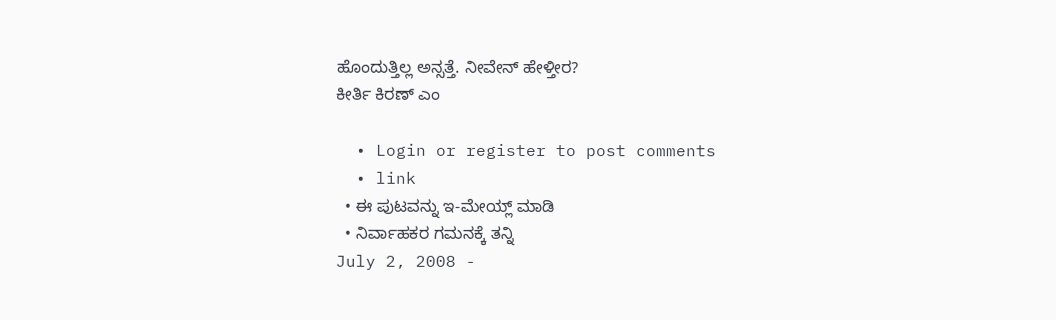ಹೊಂದುತ್ತಿಲ್ಲ ಅನ್ಸತ್ತೆ. ನೀವೇನ್ ಹೇಳ್ತೀರ?
ಕೀರ್ತಿ ಕಿರಣ್ ಎಂ

  • Login or register to post comments
  • link
  • ಈ ಪುಟವನ್ನು ಇ-ಮೇಯ್ಲ್ ಮಾಡಿ
  • ನಿರ್ವಾಹಕರ ಗಮನಕ್ಕೆ ತನ್ನಿ
July 2, 2008 -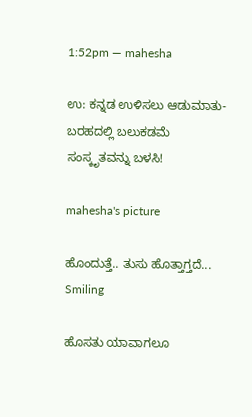1:52pm — mahesha

ಉ: ಕನ್ನಡ ಉಳಿಸಲು ಆಡುಮಾತು-ಬರಹದಲ್ಲಿ ಬಲುಕಡಮೆ ಸಂಸ್ಕೃತವನ್ನು ಬಳಸಿ!

mahesha's picture

ಹೊಂದುತ್ತೆ.. ತುಸು ಹೊತ್ತಾಗ್ತದೆ... Smiling

ಹೊಸತು ಯಾವಾಗಲೂ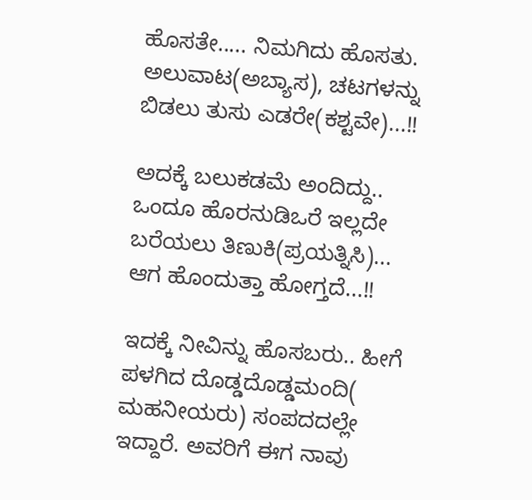ಹೊಸತೇ..... ನಿಮಗಿದು ಹೊಸತು. ಅಲುವಾಟ(ಅಬ್ಯಾಸ), ಚಟಗಳನ್ನು ಬಿಡಲು ತುಸು ಎಡರೇ(ಕಶ್ಟವೇ)...!!

ಅದಕ್ಕೆ ಬಲುಕಡಮೆ ಅಂದಿದ್ದು.. ಒಂದೂ ಹೊರನುಡಿಒರೆ ಇಲ್ಲದೇ ಬರೆಯಲು ತಿಣುಕಿ(ಪ್ರಯತ್ನಿಸಿ)... ಆಗ ಹೊಂದುತ್ತಾ ಹೋಗ್ತದೆ...!!

ಇದಕ್ಕೆ ನೀವಿನ್ನು ಹೊಸಬರು.. ಹೀಗೆ ಪಳಗಿದ ದೊಡ್ಡದೊಡ್ಡಮಂದಿ( ಮಹನೀಯರು) ಸಂಪದದಲ್ಲೇ ಇದ್ದಾರೆ. ಅವರಿಗೆ ಈಗ ನಾವು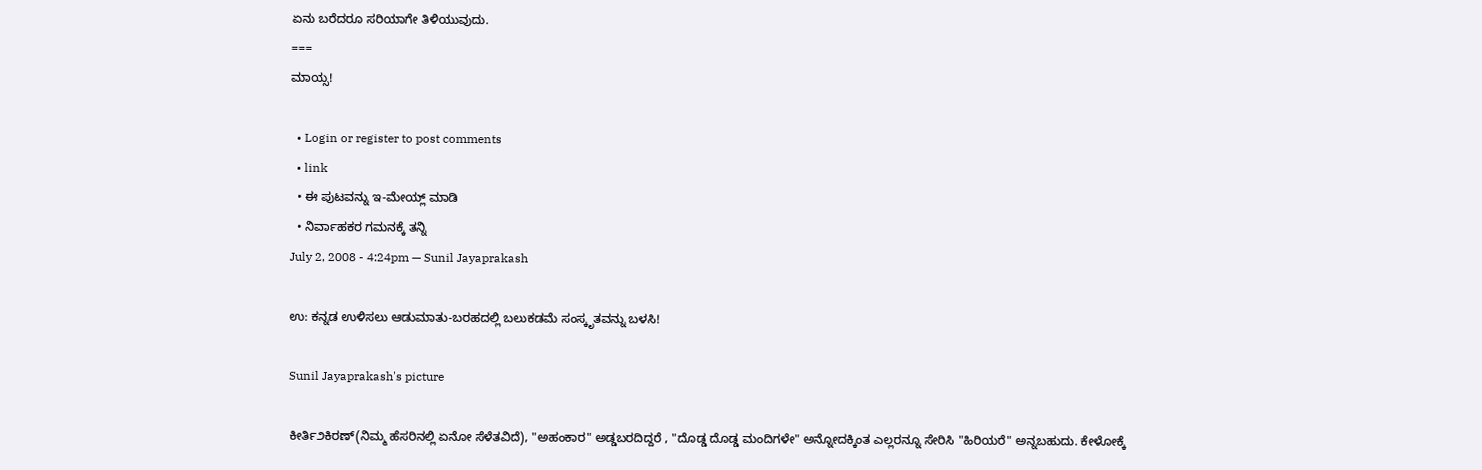ಏನು ಬರೆದರೂ ಸರಿಯಾಗೇ ತಿಳಿಯುವುದು.
===
ಮಾಯ್ಸ!

  • Login or register to post comments
  • link
  • ಈ ಪುಟವನ್ನು ಇ-ಮೇಯ್ಲ್ ಮಾಡಿ
  • ನಿರ್ವಾಹಕರ ಗಮನಕ್ಕೆ ತನ್ನಿ
July 2, 2008 - 4:24pm — Sunil Jayaprakash

ಉ: ಕನ್ನಡ ಉಳಿಸಲು ಆಡುಮಾತು-ಬರಹದಲ್ಲಿ ಬಲುಕಡಮೆ ಸಂಸ್ಕೃತವನ್ನು ಬಳಸಿ!

Sunil Jayaprakash's picture

ಕೀರ್ತಿ೨ಕಿರಣ್(ನಿಮ್ಮ ಹೆಸರಿನಲ್ಲಿ ಏನೋ ಸೆಳೆತವಿದೆ), "ಅಹಂಕಾರ" ಅಡ್ಡಬರದಿದ್ದರೆ , "ದೊಡ್ಡ ದೊಡ್ಡ ಮಂದಿಗಳೇ" ಅನ್ನೋದಕ್ಕಿಂತ ಎಲ್ಲರನ್ನೂ ಸೇರಿಸಿ "ಹಿರಿಯರೆ" ಅನ್ನಬಹುದು. ಕೇಳೋಕ್ಕೆ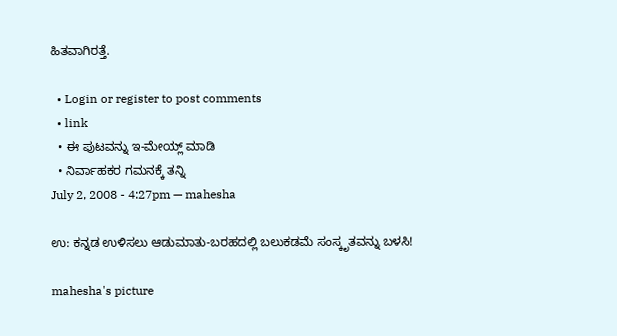ಹಿತವಾಗಿರತ್ತೆ.

  • Login or register to post comments
  • link
  • ಈ ಪುಟವನ್ನು ಇ-ಮೇಯ್ಲ್ ಮಾಡಿ
  • ನಿರ್ವಾಹಕರ ಗಮನಕ್ಕೆ ತನ್ನಿ
July 2, 2008 - 4:27pm — mahesha

ಉ: ಕನ್ನಡ ಉಳಿಸಲು ಆಡುಮಾತು-ಬರಹದಲ್ಲಿ ಬಲುಕಡಮೆ ಸಂಸ್ಕೃತವನ್ನು ಬಳಸಿ!

mahesha's picture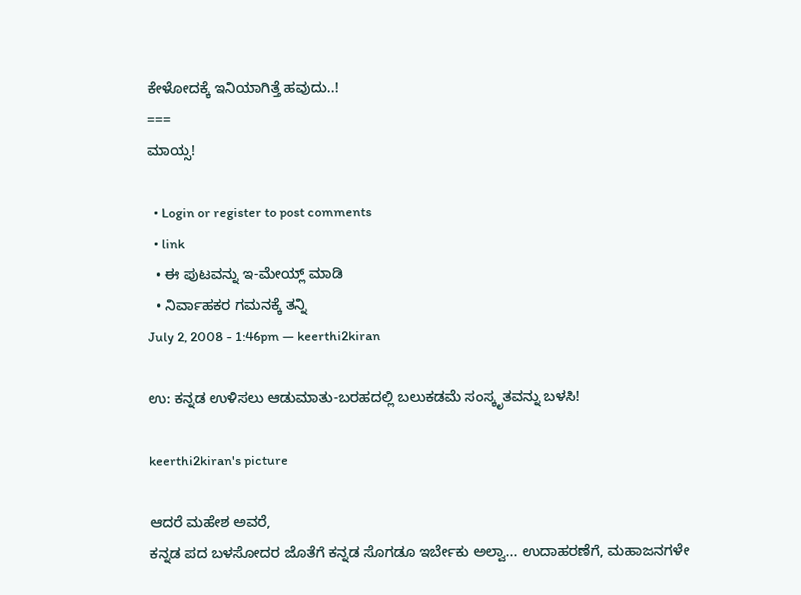ಕೇಳೋದಕ್ಕೆ ಇನಿಯಾಗಿತ್ತೆ ಹವುದು..!
===
ಮಾಯ್ಸ!

  • Login or register to post comments
  • link
  • ಈ ಪುಟವನ್ನು ಇ-ಮೇಯ್ಲ್ ಮಾಡಿ
  • ನಿರ್ವಾಹಕರ ಗಮನಕ್ಕೆ ತನ್ನಿ
July 2, 2008 - 1:46pm — keerthi2kiran

ಉ: ಕನ್ನಡ ಉಳಿಸಲು ಆಡುಮಾತು-ಬರಹದಲ್ಲಿ ಬಲುಕಡಮೆ ಸಂಸ್ಕೃತವನ್ನು ಬಳಸಿ!

keerthi2kiran's picture

ಆದರೆ ಮಹೇಶ ಅವರೆ,
ಕನ್ನಡ ಪದ ಬಳಸೋದರ ಜೊತೆಗೆ ಕನ್ನಡ ಸೊಗಡೂ ಇರ್ಬೇಕು ಅಲ್ವಾ... ಉದಾಹರಣೆಗೆ, ಮಹಾಜನಗಳೇ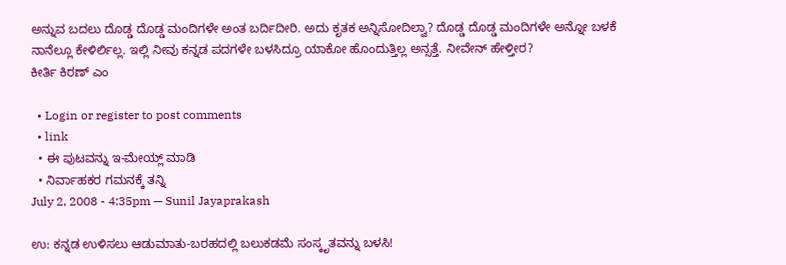ಅನ್ನುವ ಬದಲು ದೊಡ್ಡ ದೊಡ್ಡ ಮಂದಿಗಳೇ ಅಂತ ಬರ್ದಿದೀರಿ. ಅದು ಕೃತಕ ಅನ್ನಿಸೋದಿಲ್ವಾ? ದೊಡ್ಡ ದೊಡ್ಡ ಮಂದಿಗಳೇ ಅನ್ನೋ ಬಳಕೆ ನಾನೆಲ್ಲೂ ಕೇಳಿರ್ಲಿಲ್ಲ. ಇಲ್ಲಿ ನೀವು ಕನ್ನಡ ಪದಗಳೇ ಬಳಸಿದ್ರೂ ಯಾಕೋ ಹೊಂದುತ್ತಿಲ್ಲ ಅನ್ಸತ್ತೆ. ನೀವೇನ್ ಹೇಳ್ತೀರ?
ಕೀರ್ತಿ ಕಿರಣ್ ಎಂ

  • Login or register to post comments
  • link
  • ಈ ಪುಟವನ್ನು ಇ-ಮೇಯ್ಲ್ ಮಾಡಿ
  • ನಿರ್ವಾಹಕರ ಗಮನಕ್ಕೆ ತನ್ನಿ
July 2, 2008 - 4:35pm — Sunil Jayaprakash

ಉ: ಕನ್ನಡ ಉಳಿಸಲು ಆಡುಮಾತು-ಬರಹದಲ್ಲಿ ಬಲುಕಡಮೆ ಸಂಸ್ಕೃತವನ್ನು ಬಳಸಿ!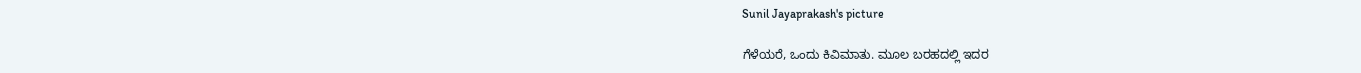Sunil Jayaprakash's picture

ಗೆಳೆಯರೆ, ಒಂದು ಕಿವಿಮಾತು. ಮೂಲ ಬರಹದಲ್ಲಿ ಇದರ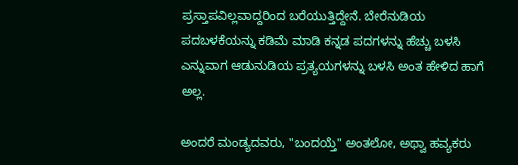ಪ್ರಸ್ತಾಪವಿಲ್ಲವಾದ್ದರಿಂದ ಬರೆಯುತ್ತಿದ್ದೇನೆ. ಬೇರೆನುಡಿಯ ಪದಬಳಕೆಯನ್ನು ಕಡಿಮೆ ಮಾಡಿ ಕನ್ನಡ ಪದಗಳನ್ನು ಹೆಚ್ಚು ಬಳಸಿ ಎನ್ನುವಾಗ ಆಡುನುಡಿಯ ಪ್ರತ್ಯಯಗಳನ್ನು ಬಳಸಿ ಅಂತ ಹೇಳಿದ ಹಾಗೆ ಅಲ್ಲ.

ಅಂದರೆ ಮಂಡ್ಯದವರು, "ಬಂದಯ್ತೆ" ಅಂತಲೋ, ಅಥ್ವಾ ಹವ್ಯಕರು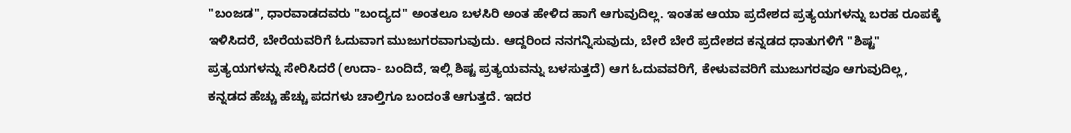"ಬಂಜಡ", ಧಾರವಾಡದವರು "ಬಂದ್ಯದ" ಅಂತಲೂ ಬಳಸಿರಿ ಅಂತ ಹೇಳಿದ ಹಾಗೆ ಆಗುವುದಿಲ್ಲ. ಇಂತಹ ಆಯಾ ಪ್ರದೇಶದ ಪ್ರತ್ಯಯಗಳನ್ನು ಬರಹ ರೂಪಕ್ಕೆ ಇಳಿಸಿದರೆ, ಬೇರೆಯವರಿಗೆ ಓದುವಾಗ ಮುಜುಗರವಾಗುವುದು. ಆದ್ದರಿಂದ ನನಗನ್ನಿಸುವುದು, ಬೇರೆ ಬೇರೆ ಪ್ರದೇಶದ ಕನ್ನಡದ ಧಾತುಗಳಿಗೆ "ಶಿಷ್ಟ" ಪ್ರತ್ಯಯಗಳನ್ನು ಸೇರಿಸಿದರೆ (ಉದಾ- ಬಂದಿದೆ, ಇಲ್ಲಿ ಶಿಷ್ಟ ಪ್ರತ್ಯಯವನ್ನು ಬಳಸುತ್ತದೆ) ಆಗ ಓದುವವರಿಗೆ, ಕೇಳುವವರಿಗೆ ಮುಜುಗರವೂ ಆಗುವುದಿಲ್ಲ, ಕನ್ನಡದ ಹೆಚ್ಚು ಹೆಚ್ಚು ಪದಗಳು ಚಾಲ್ತಿಗೂ ಬಂದಂತೆ ಆಗುತ್ತದೆ. ಇದರ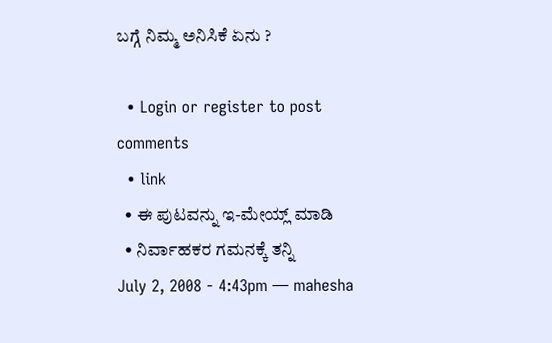ಬಗ್ಗೆ ನಿಮ್ಮ ಅನಿಸಿಕೆ ಏನು ?

  • Login or register to post comments
  • link
  • ಈ ಪುಟವನ್ನು ಇ-ಮೇಯ್ಲ್ ಮಾಡಿ
  • ನಿರ್ವಾಹಕರ ಗಮನಕ್ಕೆ ತನ್ನಿ
July 2, 2008 - 4:43pm — mahesha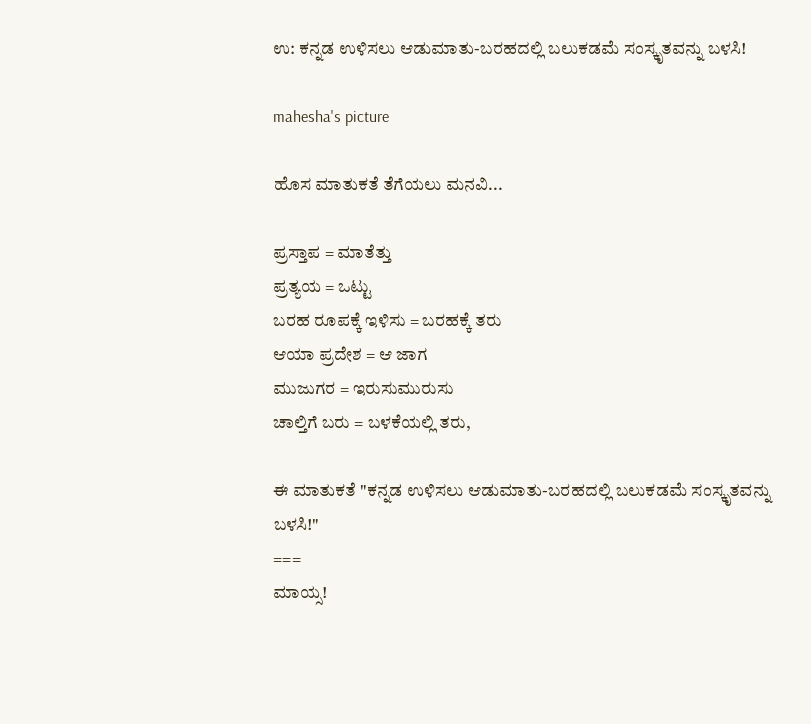ಉ: ಕನ್ನಡ ಉಳಿಸಲು ಆಡುಮಾತು-ಬರಹದಲ್ಲಿ ಬಲುಕಡಮೆ ಸಂಸ್ಕೃತವನ್ನು ಬಳಸಿ!

mahesha's picture

ಹೊಸ ಮಾತುಕತೆ ತೆಗೆಯಲು ಮನವಿ...

ಪ್ರಸ್ತಾಪ = ಮಾತೆತ್ತು
ಪ್ರತ್ಯಯ = ಒಟ್ಟು
ಬರಹ ರೂಪಕ್ಕೆ ಇಳಿಸು = ಬರಹಕ್ಕೆ ತರು
ಆಯಾ ಪ್ರದೇಶ = ಆ ಜಾಗ
ಮುಜುಗರ = ಇರುಸುಮುರುಸು
ಚಾಲ್ತಿಗೆ ಬರು = ಬಳಕೆಯಲ್ಲಿ ತರು,

ಈ ಮಾತುಕತೆ "ಕನ್ನಡ ಉಳಿಸಲು ಆಡುಮಾತು-ಬರಹದಲ್ಲಿ ಬಲುಕಡಮೆ ಸಂಸ್ಕೃತವನ್ನು ಬಳಸಿ!"
===
ಮಾಯ್ಸ!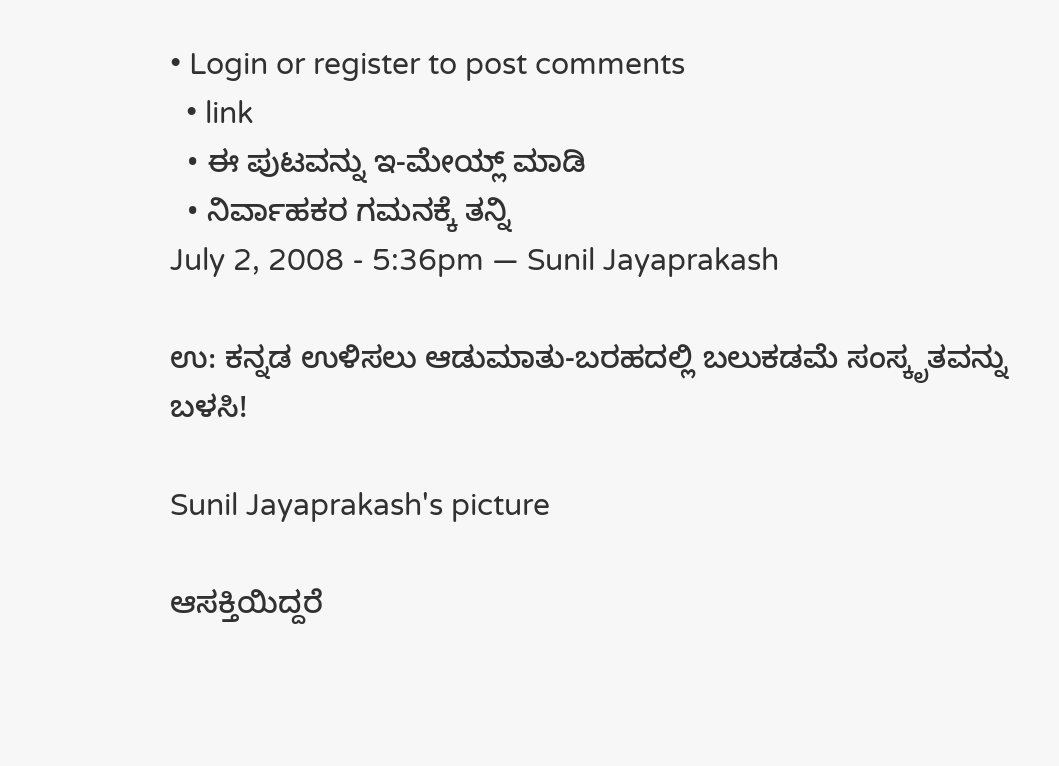• Login or register to post comments
  • link
  • ಈ ಪುಟವನ್ನು ಇ-ಮೇಯ್ಲ್ ಮಾಡಿ
  • ನಿರ್ವಾಹಕರ ಗಮನಕ್ಕೆ ತನ್ನಿ
July 2, 2008 - 5:36pm — Sunil Jayaprakash

ಉ: ಕನ್ನಡ ಉಳಿಸಲು ಆಡುಮಾತು-ಬರಹದಲ್ಲಿ ಬಲುಕಡಮೆ ಸಂಸ್ಕೃತವನ್ನು ಬಳಸಿ!

Sunil Jayaprakash's picture

ಆಸಕ್ತಿಯಿದ್ದರೆ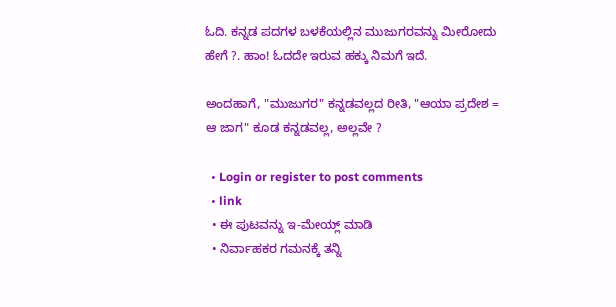ಓದಿ. ಕನ್ನಡ ಪದಗಳ ಬಳಕೆಯಲ್ಲಿನ ಮುಜುಗರವನ್ನು ಮೀರೋದು ಹೇಗೆ ?. ಹಾಂ! ಓದದೇ ಇರುವ ಹಕ್ಕು ನಿಮಗೆ ಇದೆ.

ಅಂದಹಾಗೆ, "ಮುಜುಗರ" ಕನ್ನಡವಲ್ಲದ ರೀತಿ, "ಆಯಾ ಪ್ರದೇಶ = ಆ ಜಾಗ" ಕೂಡ ಕನ್ನಡವಲ್ಲ, ಅಲ್ಲವೇ ?

  • Login or register to post comments
  • link
  • ಈ ಪುಟವನ್ನು ಇ-ಮೇಯ್ಲ್ ಮಾಡಿ
  • ನಿರ್ವಾಹಕರ ಗಮನಕ್ಕೆ ತನ್ನಿ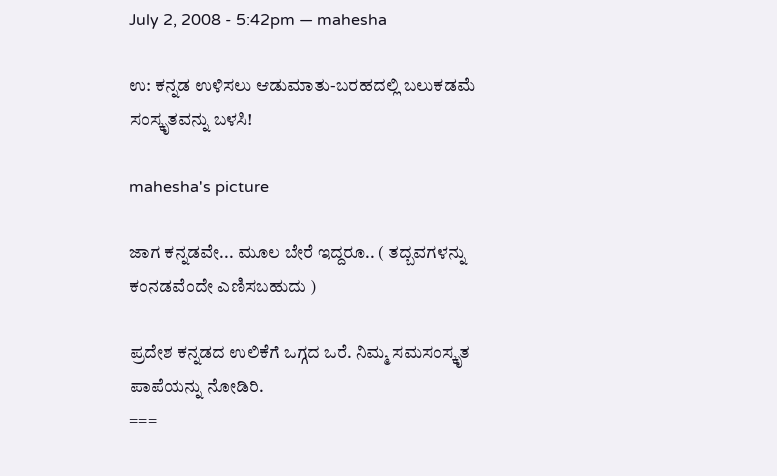July 2, 2008 - 5:42pm — mahesha

ಉ: ಕನ್ನಡ ಉಳಿಸಲು ಆಡುಮಾತು-ಬರಹದಲ್ಲಿ ಬಲುಕಡಮೆ ಸಂಸ್ಕೃತವನ್ನು ಬಳಸಿ!

mahesha's picture

ಜಾಗ ಕನ್ನಡವೇ... ಮೂಲ ಬೇರೆ ಇದ್ದರೂ.. ( ತದ್ಬವಗಳನ್ನು ಕಂನಡವೆಂದೇ ಎಣಿಸಬಹುದು )

ಪ್ರದೇಶ ಕನ್ನಡದ ಉಲಿಕೆಗೆ ಒಗ್ಗದ ಒರೆ. ನಿಮ್ಮ ಸಮಸಂಸ್ಕೃತ ಪಾಪೆಯನ್ನು ನೋಡಿರಿ.
===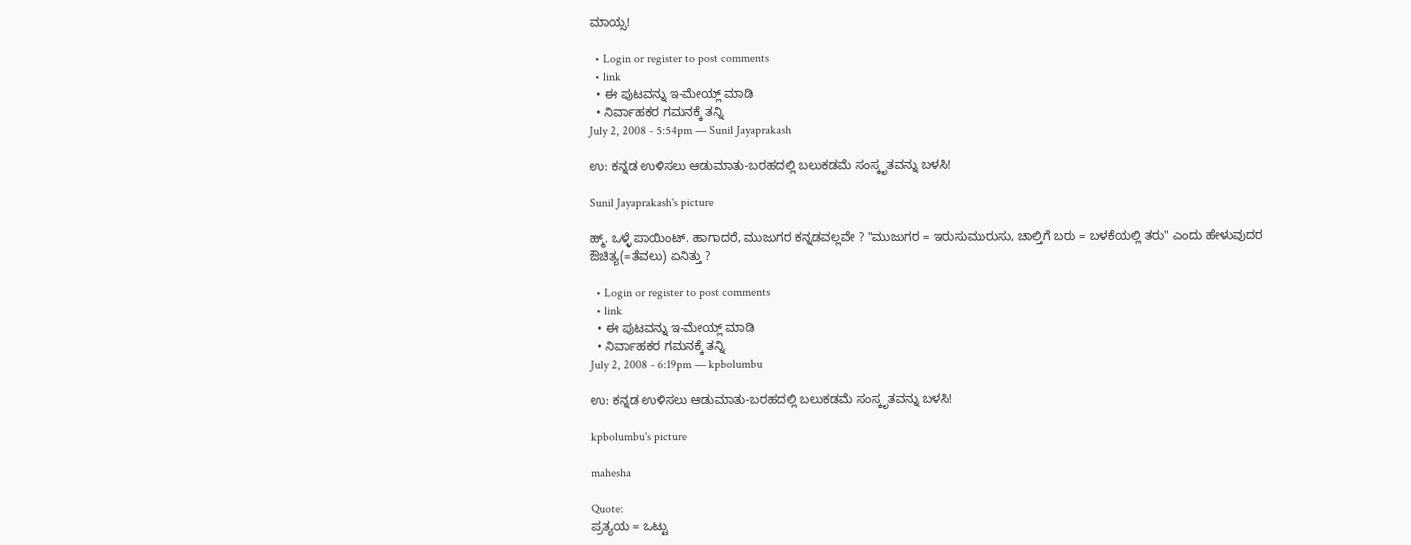ಮಾಯ್ಸ!

  • Login or register to post comments
  • link
  • ಈ ಪುಟವನ್ನು ಇ-ಮೇಯ್ಲ್ ಮಾಡಿ
  • ನಿರ್ವಾಹಕರ ಗಮನಕ್ಕೆ ತನ್ನಿ
July 2, 2008 - 5:54pm — Sunil Jayaprakash

ಉ: ಕನ್ನಡ ಉಳಿಸಲು ಆಡುಮಾತು-ಬರಹದಲ್ಲಿ ಬಲುಕಡಮೆ ಸಂಸ್ಕೃತವನ್ನು ಬಳಸಿ!

Sunil Jayaprakash's picture

ಹ್ಮ್. ಒಳ್ಳೆ ಪಾಯಿಂಟ್. ಹಾಗಾದರೆ, ಮುಜುಗರ ಕನ್ನಡವಲ್ಲವೇ ? "ಮುಜುಗರ = ಇರುಸುಮುರುಸು, ಚಾಲ್ತಿಗೆ ಬರು = ಬಳಕೆಯಲ್ಲಿ ತರು" ಎಂದು ಹೇಳುವುದರ ಔಚಿತ್ಯ(=ತೆವಲು) ಏನಿತ್ತು ?

  • Login or register to post comments
  • link
  • ಈ ಪುಟವನ್ನು ಇ-ಮೇಯ್ಲ್ ಮಾಡಿ
  • ನಿರ್ವಾಹಕರ ಗಮನಕ್ಕೆ ತನ್ನಿ
July 2, 2008 - 6:19pm — kpbolumbu

ಉ: ಕನ್ನಡ ಉಳಿಸಲು ಆಡುಮಾತು-ಬರಹದಲ್ಲಿ ಬಲುಕಡಮೆ ಸಂಸ್ಕೃತವನ್ನು ಬಳಸಿ!

kpbolumbu's picture

mahesha

Quote:
ಪ್ರತ್ಯಯ = ಒಟ್ಟು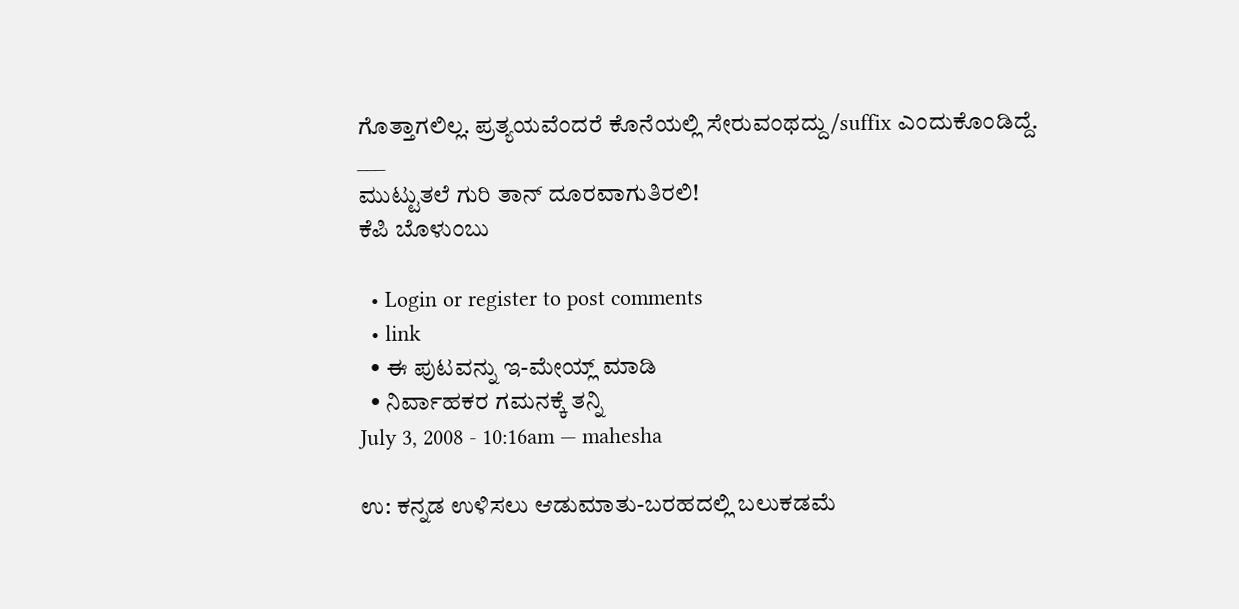ಗೊತ್ತಾಗಲಿಲ್ಲ. ಪ್ರತ್ಯಯವೆಂದರೆ ಕೊನೆಯಲ್ಲಿ ಸೇರುವಂಥದ್ದು/suffix ಎಂದುಕೊಂಡಿದ್ದೆ.
___
ಮುಟ್ಟುತಲೆ ಗುರಿ ತಾನ್ ದೂರವಾಗುತಿರಲಿ!
ಕೆಪಿ ಬೊಳುಂಬು

  • Login or register to post comments
  • link
  • ಈ ಪುಟವನ್ನು ಇ-ಮೇಯ್ಲ್ ಮಾಡಿ
  • ನಿರ್ವಾಹಕರ ಗಮನಕ್ಕೆ ತನ್ನಿ
July 3, 2008 - 10:16am — mahesha

ಉ: ಕನ್ನಡ ಉಳಿಸಲು ಆಡುಮಾತು-ಬರಹದಲ್ಲಿ ಬಲುಕಡಮೆ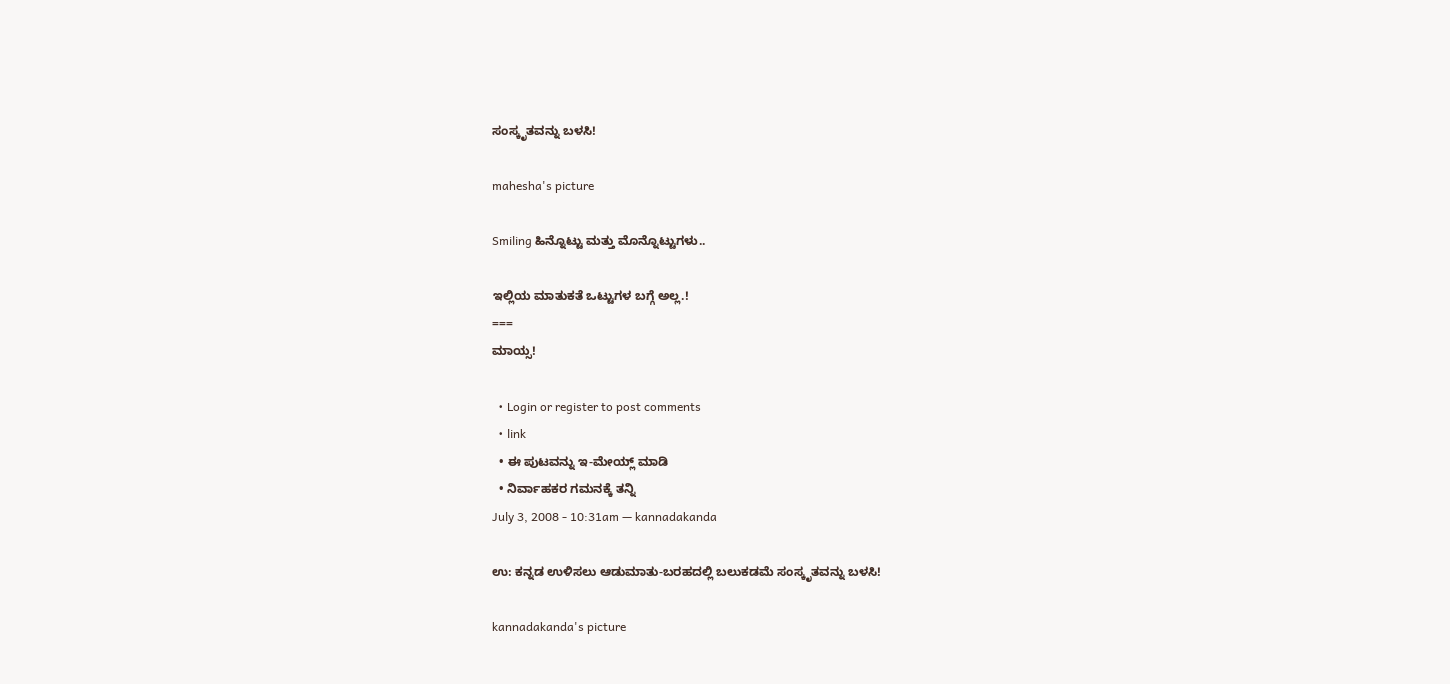ಸಂಸ್ಕೃತವನ್ನು ಬಳಸಿ!

mahesha's picture

Smiling ಹಿನ್ನೊಟ್ಟು ಮತ್ತು ಮೊನ್ನೊಟ್ಟುಗಳು..

ಇಲ್ಲಿಯ ಮಾತುಕತೆ ಒಟ್ಟುಗಳ ಬಗ್ಗೆ ಅಲ್ಲ.!
===
ಮಾಯ್ಸ!

  • Login or register to post comments
  • link
  • ಈ ಪುಟವನ್ನು ಇ-ಮೇಯ್ಲ್ ಮಾಡಿ
  • ನಿರ್ವಾಹಕರ ಗಮನಕ್ಕೆ ತನ್ನಿ
July 3, 2008 - 10:31am — kannadakanda

ಉ: ಕನ್ನಡ ಉಳಿಸಲು ಆಡುಮಾತು-ಬರಹದಲ್ಲಿ ಬಲುಕಡಮೆ ಸಂಸ್ಕೃತವನ್ನು ಬಳಸಿ!

kannadakanda's picture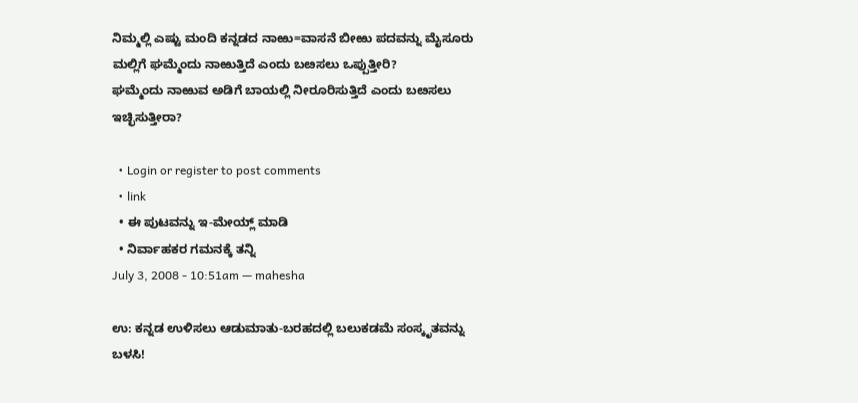ನಿಮ್ಮಲ್ಲಿ ಎಷ್ಟು ಮಂದಿ ಕನ್ನಡದ ನಾಱು=ವಾಸನೆ ಬೀಱು ಪದವನ್ನು ಮೈಸೂರು ಮಲ್ಲಿಗೆ ಘಮ್ಮೆಂದು ನಾಱುತ್ತಿದೆ ಎಂದು ಬೞಸಲು ಒಪ್ಪುತ್ತೀರಿ?
ಘಮ್ಮೆಂದು ನಾಱುವ ಅಡಿಗೆ ಬಾಯಲ್ಲಿ ನೀರೂರಿಸುತ್ತಿದೆ ಎಂದು ಬೞಸಲು ಇಚ್ಛಿಸುತ್ತೀರಾ?

  • Login or register to post comments
  • link
  • ಈ ಪುಟವನ್ನು ಇ-ಮೇಯ್ಲ್ ಮಾಡಿ
  • ನಿರ್ವಾಹಕರ ಗಮನಕ್ಕೆ ತನ್ನಿ
July 3, 2008 - 10:51am — mahesha

ಉ: ಕನ್ನಡ ಉಳಿಸಲು ಆಡುಮಾತು-ಬರಹದಲ್ಲಿ ಬಲುಕಡಮೆ ಸಂಸ್ಕೃತವನ್ನು ಬಳಸಿ!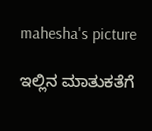mahesha's picture

ಇಲ್ಲಿನ ಮಾತುಕತೆಗೆ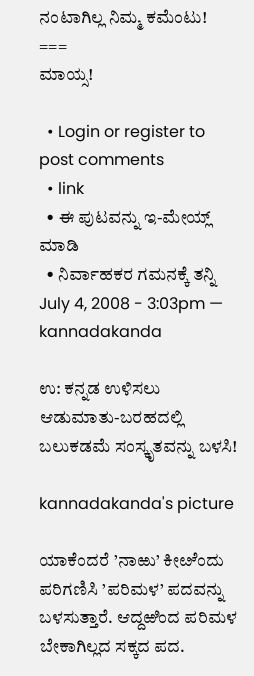ನಂಟಾಗಿಲ್ಲ ನಿಮ್ಮ ಕಮೆಂಟು!
===
ಮಾಯ್ಸ!

  • Login or register to post comments
  • link
  • ಈ ಪುಟವನ್ನು ಇ-ಮೇಯ್ಲ್ ಮಾಡಿ
  • ನಿರ್ವಾಹಕರ ಗಮನಕ್ಕೆ ತನ್ನಿ
July 4, 2008 - 3:03pm — kannadakanda

ಉ: ಕನ್ನಡ ಉಳಿಸಲು ಆಡುಮಾತು-ಬರಹದಲ್ಲಿ ಬಲುಕಡಮೆ ಸಂಸ್ಕೃತವನ್ನು ಬಳಸಿ!

kannadakanda's picture

ಯಾಕೆಂದರೆ ’ನಾಱು’ ಕೀೞೆಂದು ಪರಿಗಣಿಸಿ ’ಪರಿಮಳ’ ಪದವನ್ನು ಬಳಸುತ್ತಾರೆ. ಆದ್ದಱಿಂದ ಪರಿಮಳ ಬೇಕಾಗಿಲ್ಲದ ಸಕ್ಕದ ಪದ.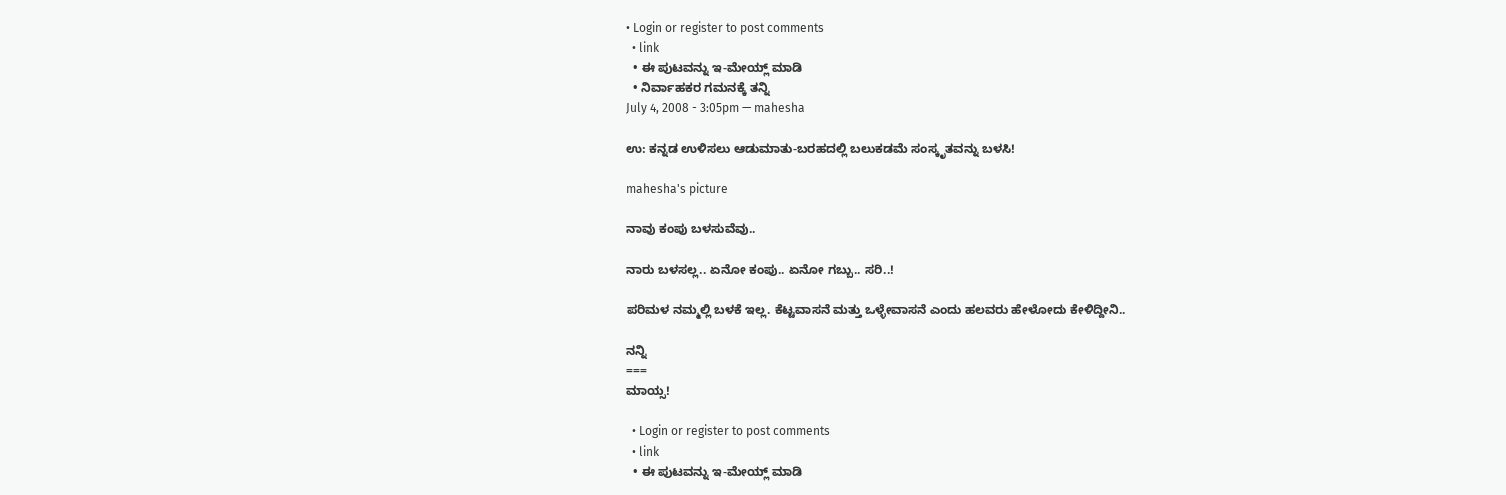• Login or register to post comments
  • link
  • ಈ ಪುಟವನ್ನು ಇ-ಮೇಯ್ಲ್ ಮಾಡಿ
  • ನಿರ್ವಾಹಕರ ಗಮನಕ್ಕೆ ತನ್ನಿ
July 4, 2008 - 3:05pm — mahesha

ಉ: ಕನ್ನಡ ಉಳಿಸಲು ಆಡುಮಾತು-ಬರಹದಲ್ಲಿ ಬಲುಕಡಮೆ ಸಂಸ್ಕೃತವನ್ನು ಬಳಸಿ!

mahesha's picture

ನಾವು ಕಂಪು ಬಳಸುವೆವು..

ನಾರು ಬಳಸಲ್ಲ.. ಏನೋ ಕಂಪು.. ಏನೋ ಗಬ್ಬು.. ಸರಿ..!

ಪರಿಮಳ ನಮ್ಮಲ್ಲಿ ಬಳಕೆ ಇಲ್ಲ. ಕೆಟ್ಟವಾಸನೆ ಮತ್ತು ಒಳ್ಳೇವಾಸನೆ ಎಂದು ಹಲವರು ಹೇಳೋದು ಕೇಳಿದ್ದೀನಿ..

ನನ್ನಿ
===
ಮಾಯ್ಸ!

  • Login or register to post comments
  • link
  • ಈ ಪುಟವನ್ನು ಇ-ಮೇಯ್ಲ್ ಮಾಡಿ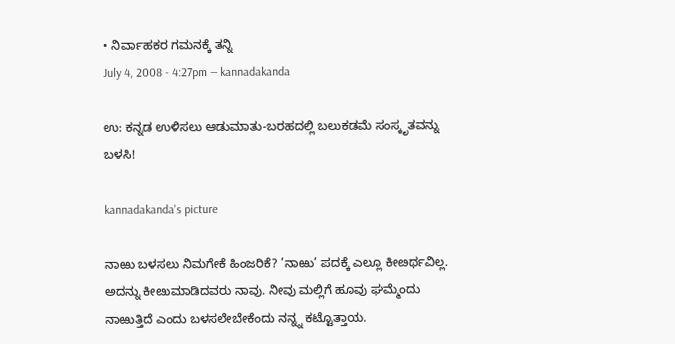• ನಿರ್ವಾಹಕರ ಗಮನಕ್ಕೆ ತನ್ನಿ
July 4, 2008 - 4:27pm — kannadakanda

ಉ: ಕನ್ನಡ ಉಳಿಸಲು ಆಡುಮಾತು-ಬರಹದಲ್ಲಿ ಬಲುಕಡಮೆ ಸಂಸ್ಕೃತವನ್ನು ಬಳಸಿ!

kannadakanda's picture

ನಾಱು ಬಳಸಲು ನಿಮಗೇಕೆ ಹಿಂಜರಿಕೆ? ’ನಾಱು’ ಪದಕ್ಕೆ ಎಲ್ಲೂ ಕೀೞರ್ಥವಿಲ್ಲ. ಅದನ್ನು ಕೀೞುಮಾಡಿದವರು ನಾವು. ನೀವು ಮಲ್ಲಿಗೆ ಹೂವು ಘಮ್ಮೆಂದು ನಾಱುತ್ತಿದೆ ಎಂದು ಬಳಸಲೇಬೇಕೆಂದು ನನ್ನ್ನ ಕಟ್ಟೊತ್ತಾಯ.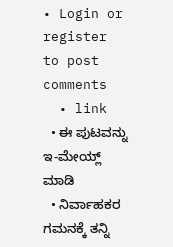• Login or register to post comments
  • link
  • ಈ ಪುಟವನ್ನು ಇ-ಮೇಯ್ಲ್ ಮಾಡಿ
  • ನಿರ್ವಾಹಕರ ಗಮನಕ್ಕೆ ತನ್ನಿ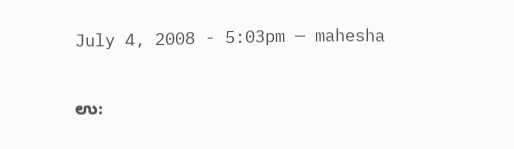July 4, 2008 - 5:03pm — mahesha

ಉ: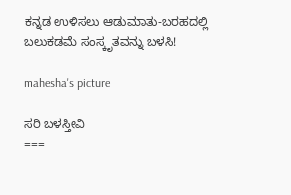ಕನ್ನಡ ಉಳಿಸಲು ಆಡುಮಾತು-ಬರಹದಲ್ಲಿ ಬಲುಕಡಮೆ ಸಂಸ್ಕೃತವನ್ನು ಬಳಸಿ!

mahesha's picture

ಸರಿ ಬಳಸ್ತೀವಿ
===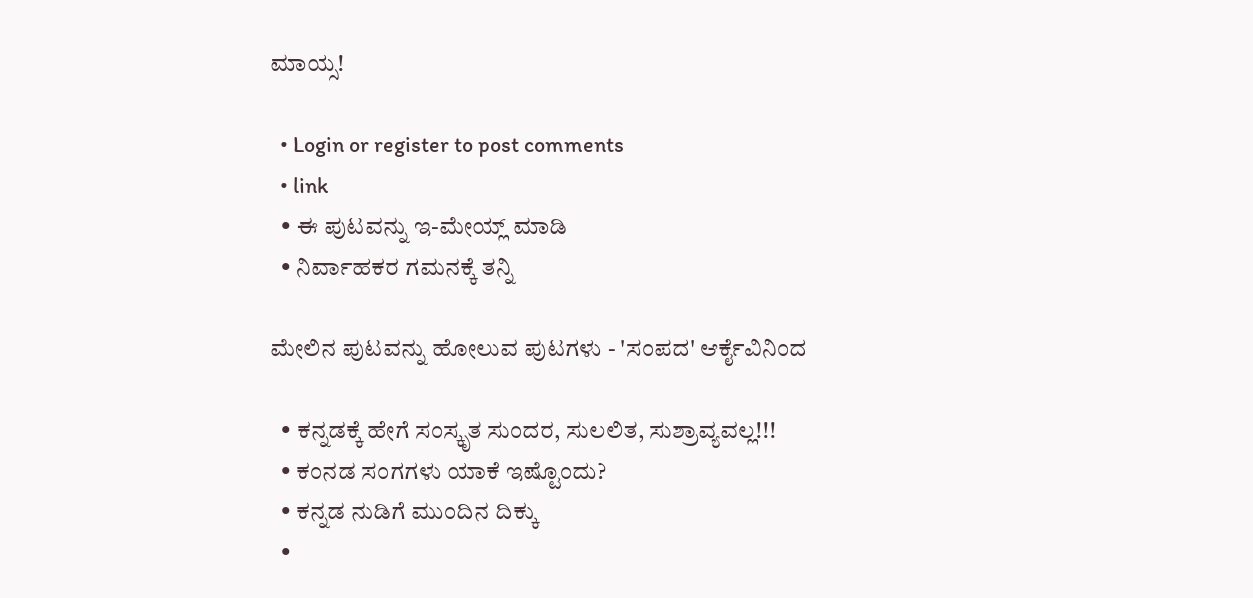ಮಾಯ್ಸ!

  • Login or register to post comments
  • link
  • ಈ ಪುಟವನ್ನು ಇ-ಮೇಯ್ಲ್ ಮಾಡಿ
  • ನಿರ್ವಾಹಕರ ಗಮನಕ್ಕೆ ತನ್ನಿ

ಮೇಲಿನ ಪುಟವನ್ನು ಹೋಲುವ ಪುಟಗಳು - 'ಸಂಪದ' ಆರ್ಕೈವಿನಿಂದ

  • ಕನ್ನಡಕ್ಕೆ ಹೇಗೆ ಸಂಸ್ಕೃತ ಸುಂದರ, ಸುಲಲಿತ, ಸುಶ್ರಾವ್ಯವಲ್ಲ!!!
  • ಕಂನಡ ಸಂಗಗಳು ಯಾಕೆ ಇಷ್ಟೊಂದು?
  • ಕನ್ನಡ ನುಡಿಗೆ ಮುಂದಿನ ದಿಕ್ಕು
  •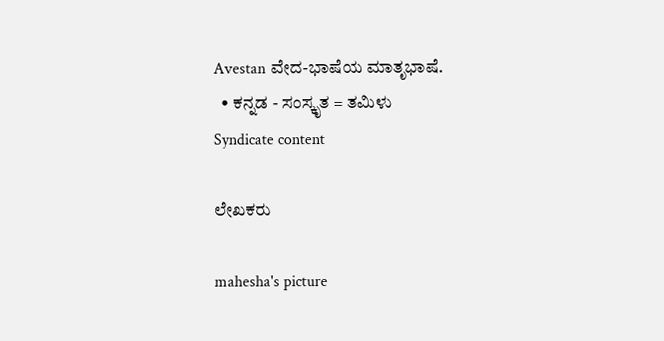Avestan ವೇದ-ಭಾಷೆಯ ಮಾತೃಭಾಷೆ.
  • ಕನ್ನಡ - ಸಂಸ್ಕೃತ = ತಮಿಳು
Syndicate content

ಲೇಖಕರು

mahesha's picture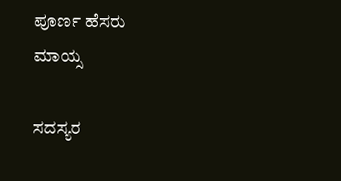ಪೂರ್ಣ ಹೆಸರು
ಮಾಯ್ಸ

ಸದಸ್ಯರ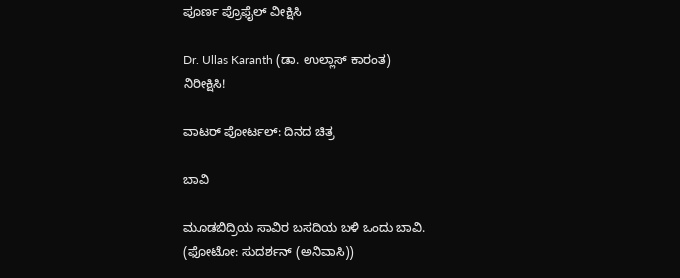ಪೂರ್ಣ ಪ್ರೊಫೈಲ್ ವೀಕ್ಷಿಸಿ

Dr. Ullas Karanth (ಡಾ. ಉಲ್ಲಾಸ್ ಕಾರಂತ)
ನಿರೀಕ್ಷಿಸಿ!

ವಾಟರ್ ಪೋರ್ಟಲ್: ದಿನದ ಚಿತ್ರ

ಬಾವಿ

ಮೂಡಬಿದ್ರಿಯ ಸಾವಿರ ಬಸದಿಯ ಬಳಿ ಒಂದು ಬಾವಿ.
(ಫೋಟೋ: ಸುದರ್ಶನ್ (ಅನಿವಾಸಿ))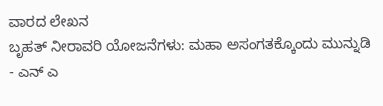ವಾರದ ಲೇಖನ
ಬೃಹತ್ ನೀರಾವರಿ ಯೋಜನೆಗಳು: ಮಹಾ ಅಸಂಗತಕ್ಕೊಂದು ಮುನ್ನುಡಿ - ಎನ್ ಎ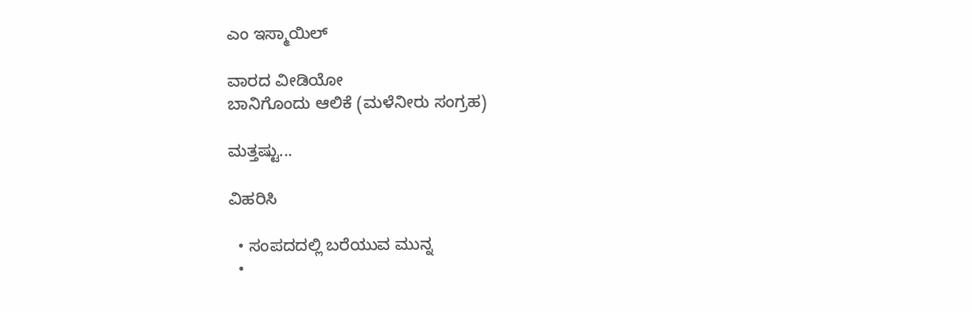ಎಂ ಇಸ್ಮಾಯಿಲ್

ವಾರದ ವೀಡಿಯೋ
ಬಾನಿಗೊಂದು ಆಲಿಕೆ (ಮಳೆನೀರು ಸಂಗ್ರಹ)

ಮತ್ತಷ್ಟು...

ವಿಹರಿಸಿ

  • ಸಂಪದದಲ್ಲಿ ಬರೆಯುವ ಮುನ್ನ
  •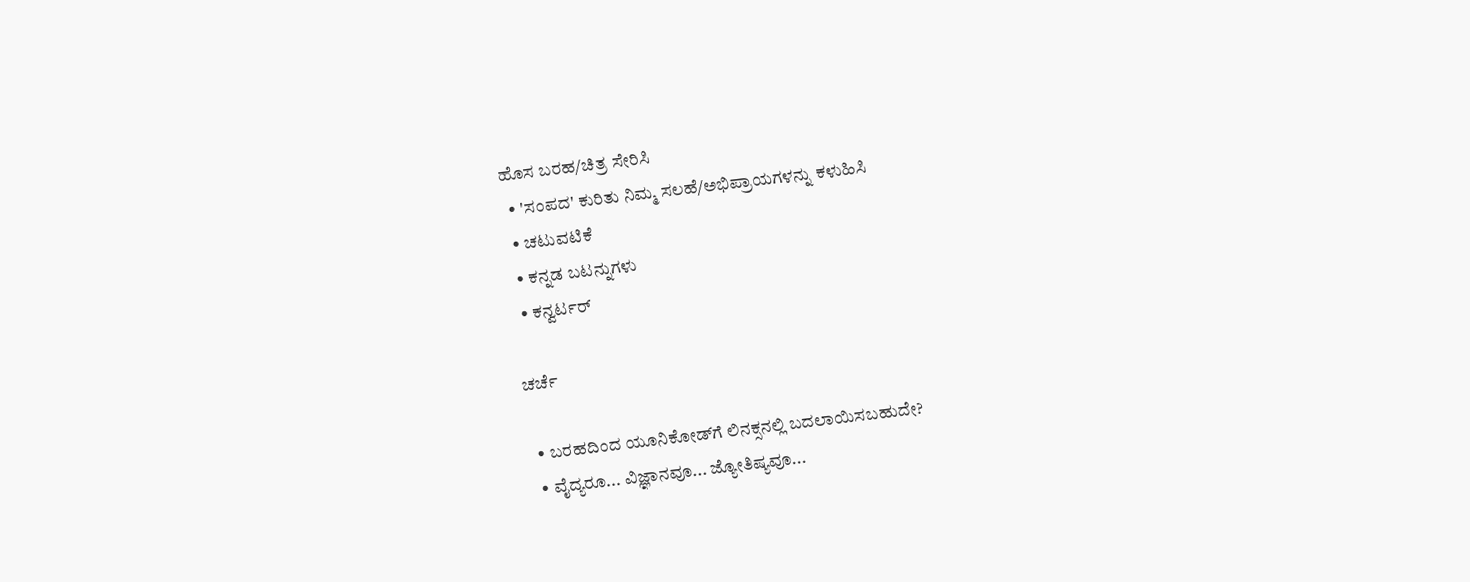ಹೊಸ ಬರಹ/ಚಿತ್ರ ಸೇರಿಸಿ
  • 'ಸಂಪದ' ಕುರಿತು ನಿಮ್ಮ ಸಲಹೆ/ಅಭಿಪ್ರಾಯಗಳನ್ನು ಕಳುಹಿಸಿ
  • ಚಟುವಟಿಕೆ
  • ಕನ್ನಡ ಬಟನ್ನುಗಳು
  • ಕನ್ವರ್ಟರ್

ಚರ್ಚೆ

  • ಬರಹದಿಂದ ಯೂನಿಕೋಡ್‌ಗೆ ಲಿನಕ್ಸನಲ್ಲಿ ಬದಲಾಯಿಸಬಹುದೇ?
  • ವೈದ್ಯರೂ... ವಿಜ್ಞಾನವೂ... ಜ್ಯೋತಿಷ್ಯವೂ...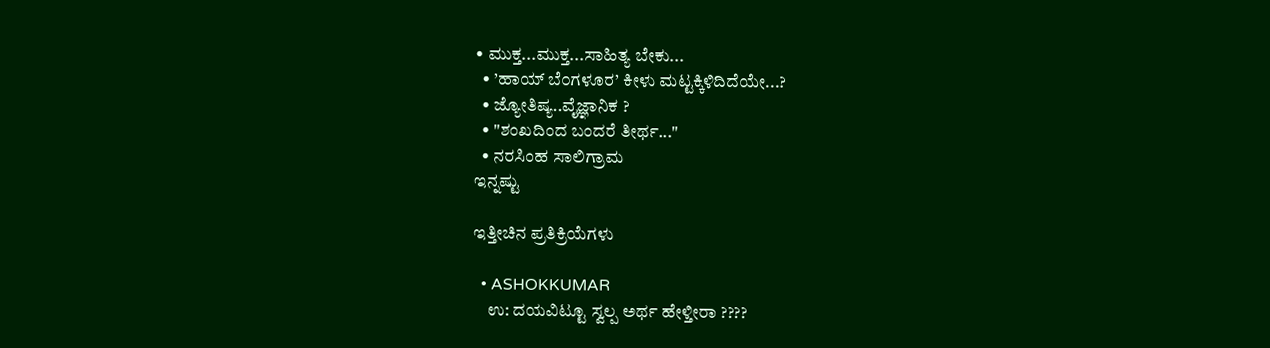• ಮುಕ್ತ...ಮುಕ್ತ...ಸಾಹಿತ್ಯ ಬೇಕು...
  • ’ಹಾಯ್ ಬೆ೦ಗಳೂರ’ ಕೀಳು ಮಟ್ಟಕ್ಕಿಳಿದಿದೆಯೇ...?
  • ಜ್ಯೋತಿಷ್ಯ..ವೈಜ್ಞಾನಿಕ ?
  • "ಶಂಖದಿಂದ ಬಂದರೆ ತೀರ್ಥ..."
  • ನರಸಿಂಹ ಸಾಲಿಗ್ರಾಮ
ಇನ್ನಷ್ಟು

ಇತ್ತೀಚಿನ ಪ್ರತಿಕ್ರಿಯೆಗಳು

  • ASHOKKUMAR
    ಉ: ದಯವಿಟ್ಟೂ ಸ್ವಲ್ಪ ಅರ್ಥ ಹೇಳ್ತೀರಾ ????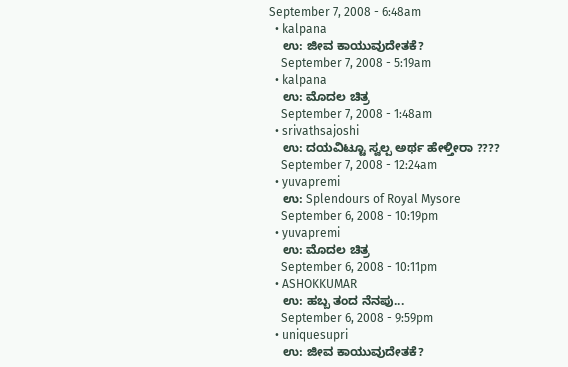September 7, 2008 - 6:48am
  • kalpana
    ಉ: ಜೀವ ಕಾಯುವುದೇತಕೆ?
    September 7, 2008 - 5:19am
  • kalpana
    ಉ: ಮೊದಲ ಚಿತ್ರ
    September 7, 2008 - 1:48am
  • srivathsajoshi
    ಉ: ದಯವಿಟ್ಟೂ ಸ್ವಲ್ಪ ಅರ್ಥ ಹೇಳ್ತೀರಾ ????
    September 7, 2008 - 12:24am
  • yuvapremi
    ಉ: Splendours of Royal Mysore
    September 6, 2008 - 10:19pm
  • yuvapremi
    ಉ: ಮೊದಲ ಚಿತ್ರ
    September 6, 2008 - 10:11pm
  • ASHOKKUMAR
    ಉ: ಹಬ್ಬ ತಂದ ನೆನಪು...
    September 6, 2008 - 9:59pm
  • uniquesupri
    ಉ: ಜೀವ ಕಾಯುವುದೇತಕೆ?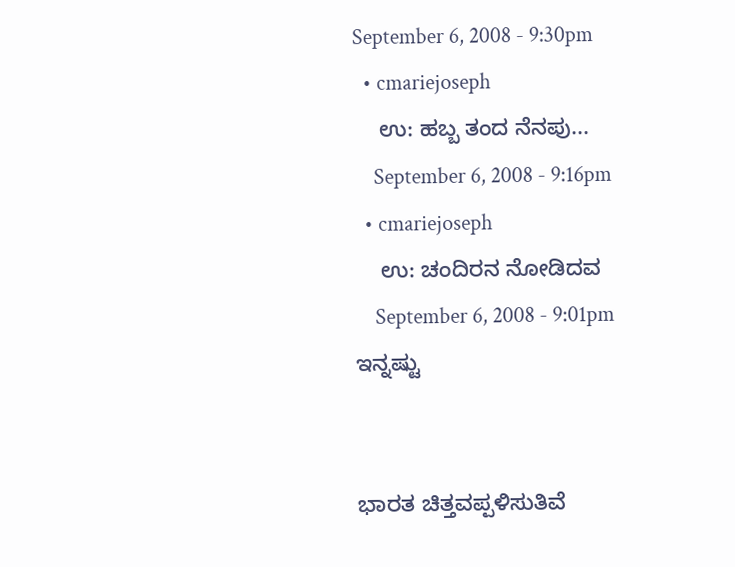September 6, 2008 - 9:30pm
  • cmariejoseph
    ಉ: ಹಬ್ಬ ತಂದ ನೆನಪು...
    September 6, 2008 - 9:16pm
  • cmariejoseph
    ಉ: ಚಂದಿರನ ನೋಡಿದವ
    September 6, 2008 - 9:01pm
ಇನ್ನಷ್ಟು


ಭಾರತ ಚಿತ್ತವಪ್ಪಳಿಸುತಿವೆ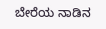ಬೇರೆಯ ನಾಡಿನ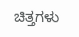ಚಿತ್ತಗಳು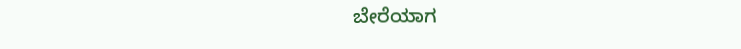ಬೇರೆಯಾಗ